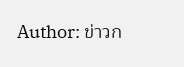Author: ข่าวก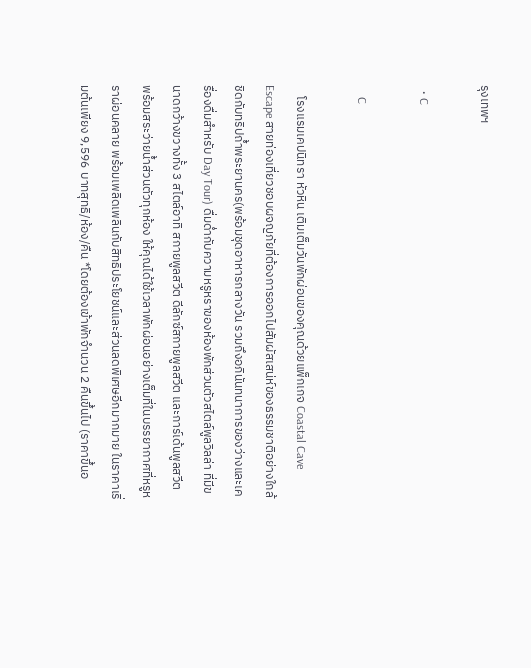รุงเทพฯ

  • C

    C

    โรงแรมเคปนิทรา หัวหิน เติมเต็มวันพักผ่อนของคุณด้วยแพ็กเกจ Coastal Cave Escape สายท่องเที่ยวชอบผจญภัยที่ต้องการออกไปสัมผัสเสน่ห์ของธรรมชาติอย่างใกล้ชิดกับทริปถ้ำพระยานคร(พร้อมชุดอาหารกลางวัน รวมถึงอภินันทนาการของว่างและเครื่องดื่มสำหรับ Day Tour) ดื่มด่ำกับความหรูหราของห้องพักส่วนตัวสไตล์พูลวิลล่า ที่มีขนาดกว้างขวางทั้ง 3 สไตล์อาทิ สกายพูลสวีต ดีลักซ์สกายพูลสวีต และการ์เด้นพูลสวีต พร้อมสระว่ายน้ำส่วนตัวทุกห้อง ให้คุณได้ใช้เวลาพักผ่อนอย่างเต็มที่ในบรรยากาศที่หรูหราผ่อนคลาย พร้อมเพลิดเพลินกับสิทธิประโยชน์และส่วนลดพิเศษอีกมากมาย ในราคาเริ่มต้นเพียง 9,596 บาทสุทธิ/ห้อง/คืน *โดยต้องเข้าพักจำนวน 2 คืนขึ้นไป (ราคาขึ้นอ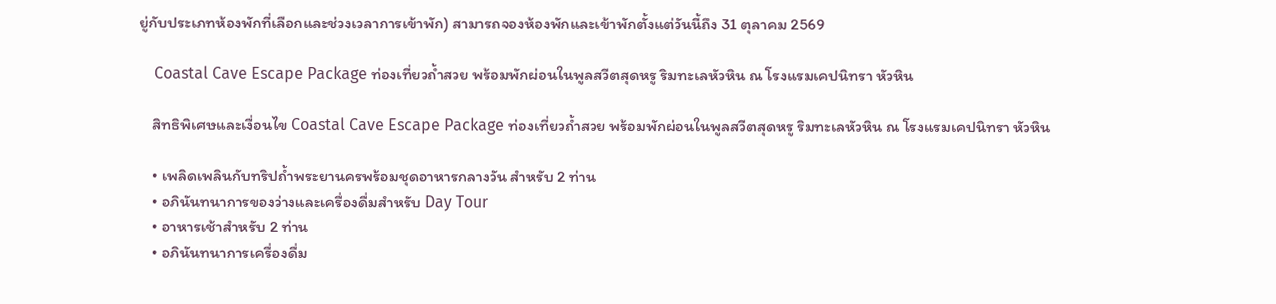ยู่กับประเภทห้องพักที่เลือกและช่วงเวลาการเข้าพัก) สามารถจองห้องพักและเข้าพักตั้งแต่วันนี้ถึง 31 ตุลาคม 2569

    Coastal Cave Escape Package ท่องเที่ยวถ้ำสวย พร้อมพักผ่อนในพูลสวีตสุดหรู ริมทะเลหัวหิน ณ โรงแรมเคปนิทรา หัวหิน

    สิทธิพิเศษและเงื่อนไข Coastal Cave Escape Package ท่องเที่ยวถ้ำสวย พร้อมพักผ่อนในพูลสวีตสุดหรู ริมทะเลหัวหิน ณ โรงแรมเคปนิทรา หัวหิน

    • เพลิดเพลินกับทริปถ้ำพระยานครพร้อมชุดอาหารกลางวัน สำหรับ 2 ท่าน
    • อภินันทนาการของว่างและเครื่องดื่มสำหรับ Day Tour
    • อาหารเช้าสำหรับ 2 ท่าน
    • อภินันทนาการเครื่องดื่ม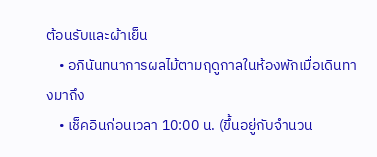ต้อนรับและผ้าเย็น
    • อภินันทนาการผลไม้ตามฤดูกาลในห้องพักเมื่อเดินทางมาถึง
    • เช็คอินก่อนเวลา 10:00 น. (ขึ้นอยู่กับจำนวน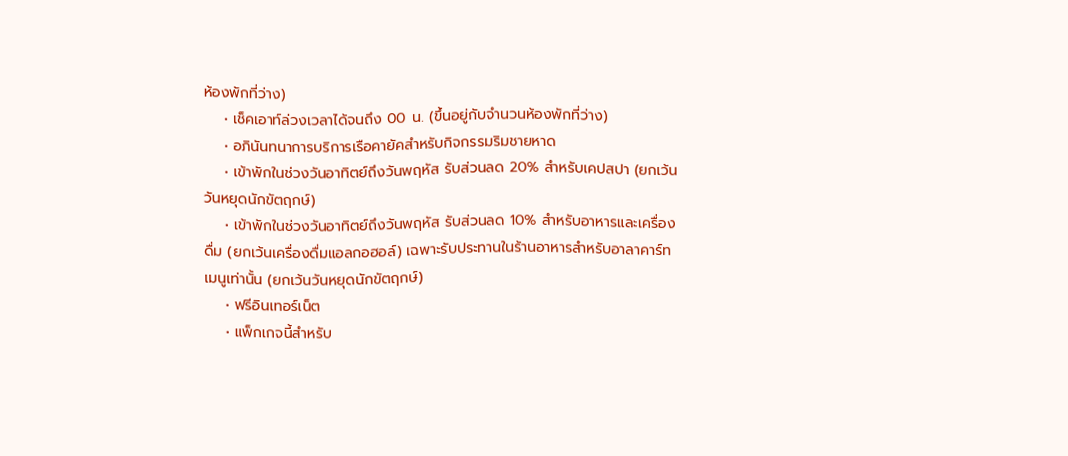ห้องพักที่ว่าง)
    • เช็คเอาท์ล่วงเวลาได้จนถึง 00 น. (ขึ้นอยู่กับจำนวนห้องพักที่ว่าง)
    • อภินันทนาการบริการเรือคายัคสำหรับกิจกรรมริมชายหาด
    • เข้าพักในช่วงวันอาทิตย์ถึงวันพฤหัส รับส่วนลด 20% สำหรับเคปสปา (ยกเว้นวันหยุดนักขัตฤกษ์)
    • เข้าพักในช่วงวันอาทิตย์ถึงวันพฤหัส รับส่วนลด 10% สำหรับอาหารและเครื่องดื่ม (ยกเว้นเครื่องดื่มแอลกอฮอล์) เฉพาะรับประทานในร้านอาหารสำหรับอาลาคาร์ทเมนูเท่านั้น (ยกเว้นวันหยุดนักขัตฤกษ์)
    • ฟรีอินเทอร์เน็ต
    • แพ็กเกจนี้สำหรับ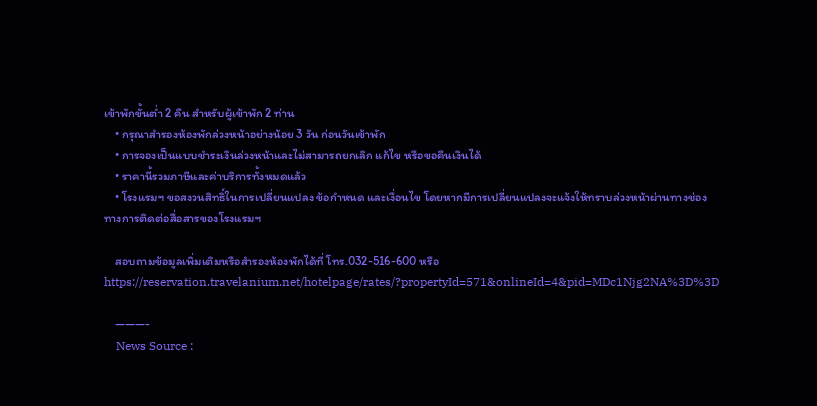เข้าพักขั้นต่ำ 2 คืน สำหรับผู้เข้าพัก 2 ท่าน
    • กรุณาสำรองห้องพักล่วงหน้าอย่างน้อย 3 วัน ก่อนวันเข้าพัก
    • การจองเป็นแบบชำระเงินล่วงหน้าและไม่สามารถยกเลิก แก้ไข หรือขอคืนเงินได้
    • ราคานี้รวมภาษีและค่าบริการทั้งหมดแล้ว
    • โรงแรมฯ ขอสงวนสิทธิ์ในการเปลี่ยนแปลง ข้อกำหนด และเงื่อนไข โดยหากมีการเปลี่ยนแปลงจะแจ้งให้ทราบล่วงหน้าผ่านทางช่องทางการติดต่อสื่อสารของโรงแรมฯ

    สอบถามข้อมูลเพิ่มเติมหรือสำรองห้องพักได้ที่ โทร.032-516-600 หรือ https://reservation.travelanium.net/hotelpage/rates/?propertyId=571&onlineId=4&pid=MDc1Njg2NA%3D%3D

    ———-
    News Source :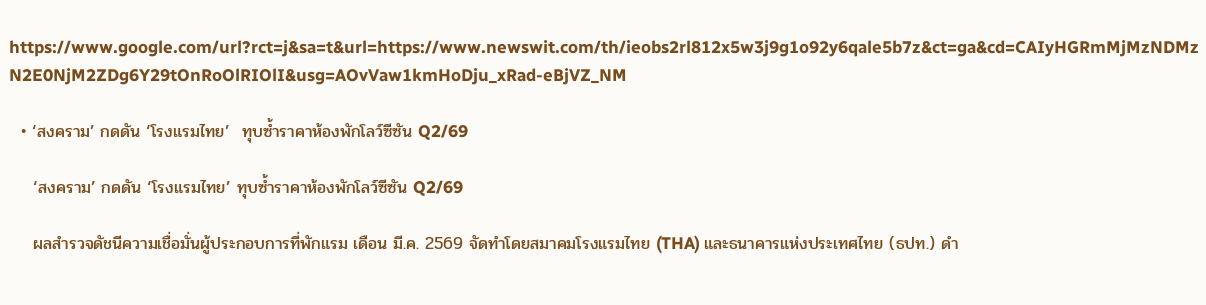https://www.google.com/url?rct=j&sa=t&url=https://www.newswit.com/th/ieobs2rl812x5w3j9g1o92y6qale5b7z&ct=ga&cd=CAIyHGRmMjMzNDMzN2E0NjM2ZDg6Y29tOnRoOlRIOlI&usg=AOvVaw1kmHoDju_xRad-eBjVZ_NM

  • ‘สงคราม’ กดดัน ‘โรงแรมไทย’  ทุบซ้ำราคาห้องพักโลว์ซีซัน Q2/69

    ‘สงคราม’ กดดัน ‘โรงแรมไทย’ ทุบซ้ำราคาห้องพักโลว์ซีซัน Q2/69

    ผลสำรวจดัชนีความเชื่อมั่นผู้ประกอบการที่พักแรม เดือน มี.ค. 2569 จัดทำโดยสมาคมโรงแรมไทย (THA) และธนาคารแห่งประเทศไทย (ธปท.) ดำ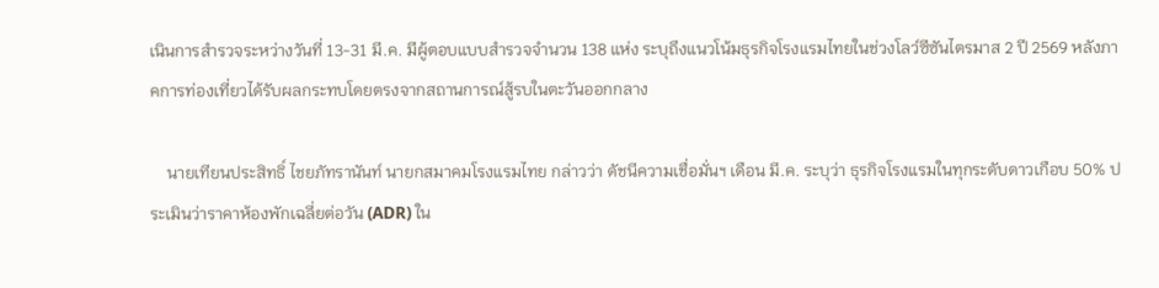เนินการสำรวจระหว่างวันที่ 13-31 มี.ค. มีผู้ตอบแบบสำรวจจำนวน 138 แห่ง ระบุถึงแนวโน้มธุรกิจโรงแรมไทยในช่วงโลว์ซีซันไตรมาส 2 ปี 2569 หลังภาคการท่องเที่ยวได้รับผลกระทบโดยตรงจากสถานการณ์สู้รบในตะวันออกกลาง

    นายเทียนประสิทธิ์ ไชยภัทรานันท์ นายกสมาคมโรงแรมไทย กล่าวว่า ดัชนีความเชื่อมั่นฯ เดือน มี.ค. ระบุว่า ธุรกิจโรงแรมในทุกระดับดาวเกือบ 50% ประเมินว่าราคาห้องพักเฉลี่ยต่อวัน (ADR) ใน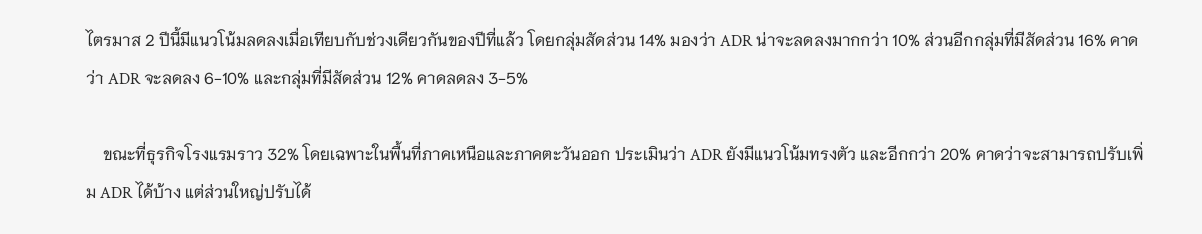ไตรมาส 2 ปีนี้มีแนวโน้มลดลงเมื่อเทียบกับช่วงเดียวกันของปีที่แล้ว โดยกลุ่มสัดส่วน 14% มองว่า ADR น่าจะลดลงมากกว่า 10% ส่วนอีกกลุ่มที่มีสัดส่วน 16% คาดว่า ADR จะลดลง 6-10% และกลุ่มที่มีสัดส่วน 12% คาดลดลง 3-5%

    ขณะที่ธุรกิจโรงแรมราว 32% โดยเฉพาะในพื้นที่ภาคเหนือและภาคตะวันออก ประเมินว่า ADR ยังมีแนวโน้มทรงตัว และอีกกว่า 20% คาดว่าจะสามารถปรับเพิ่ม ADR ได้บ้าง แต่ส่วนใหญ่ปรับได้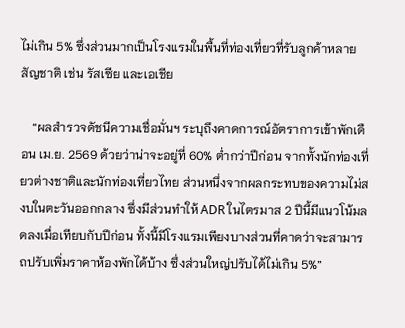ไม่เกิน 5% ซึ่งส่วนมากเป็นโรงแรมในพื้นที่ท่องเที่ยวที่รับลูกค้าหลายสัญชาติ เช่น รัสเซีย และเอเชีย

    “ผลสำรวจดัชนีความเชื่อมั่นฯ ระบุถึงคาดการณ์อัตราการเข้าพักเดือน เม.ย. 2569 ด้วยว่าน่าจะอยู่ที่ 60% ต่ำกว่าปีก่อน จากทั้งนักท่องเที่ยวต่างชาติและนักท่องเที่ยวไทย ส่วนหนึ่งจากผลกระทบของความไม่สงบในตะวันออกกลาง ซึ่งมีส่วนทำให้ ADR ในไตรมาส 2 ปีนี้มีแนวโน้มลดลงเมื่อเทียบกับปีก่อน ทั้งนี้มีโรงแรมเพียงบางส่วนที่คาดว่าจะสามารถปรับเพิ่มราคาห้องพักได้บ้าง ซึ่งส่วนใหญ่ปรับได้ไม่เกิน 5%”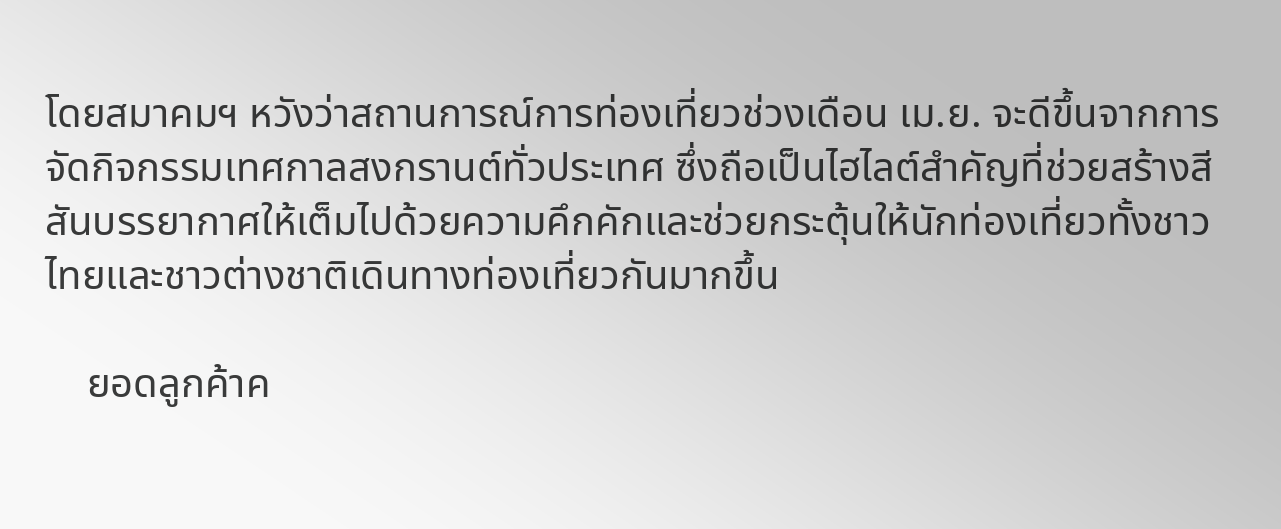โดยสมาคมฯ หวังว่าสถานการณ์การท่องเที่ยวช่วงเดือน เม.ย. จะดีขึ้นจากการจัดกิจกรรมเทศกาลสงกรานต์ทั่วประเทศ ซึ่งถือเป็นไฮไลต์สำคัญที่ช่วยสร้างสีสันบรรยากาศให้เต็มไปด้วยความคึกคักและช่วยกระตุ้นให้นักท่องเที่ยวทั้งชาวไทยและชาวต่างชาติเดินทางท่องเที่ยวกันมากขึ้น

    ยอดลูกค้าค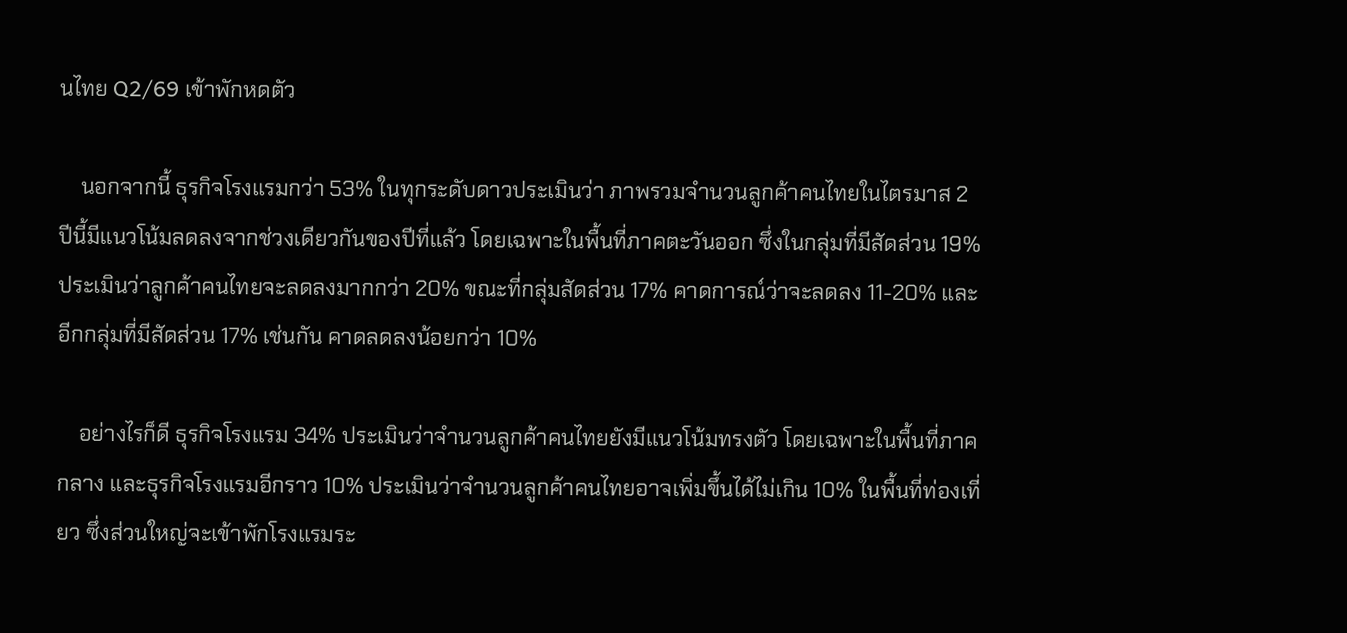นไทย Q2/69 เข้าพักหดตัว

    นอกจากนี้ ธุรกิจโรงแรมกว่า 53% ในทุกระดับดาวประเมินว่า ภาพรวมจำนวนลูกค้าคนไทยในไตรมาส 2 ปีนี้มีแนวโน้มลดลงจากช่วงเดียวกันของปีที่แล้ว โดยเฉพาะในพื้นที่ภาคตะวันออก ซึ่งในกลุ่มที่มีสัดส่วน 19% ประเมินว่าลูกค้าคนไทยจะลดลงมากกว่า 20% ขณะที่กลุ่มสัดส่วน 17% คาดการณ์ว่าจะลดลง 11-20% และอีกกลุ่มที่มีสัดส่วน 17% เช่นกัน คาดลดลงน้อยกว่า 10%

    อย่างไรก็ดี ธุรกิจโรงแรม 34% ประเมินว่าจำนวนลูกค้าคนไทยยังมีแนวโน้มทรงตัว โดยเฉพาะในพื้นที่ภาคกลาง และธุรกิจโรงแรมอีกราว 10% ประเมินว่าจำนวนลูกค้าคนไทยอาจเพิ่มขึ้นได้ไม่เกิน 10% ในพื้นที่ท่องเที่ยว ซึ่งส่วนใหญ่จะเข้าพักโรงแรมระ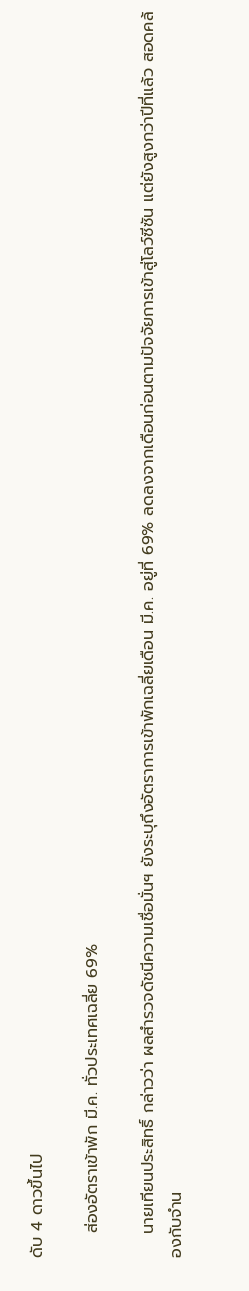ดับ 4 ดาวขึ้นไป

    ส่องอัตราเข้าพัก มี.ค. ทั่วประเทศเฉลี่ย 69%

    นายเทียนประสิทธิ์ กล่าวว่า ผลสำรวจดัชนีความเชื่อมั่นฯ ยังระบุถึงอัตราการเข้าพักเฉลี่ยเดือน มี.ค. อยู่ที่ 69% ลดลงจากเดือนก่อนตามปัจจัยการเข้าสู่โลว์ซีซัน แต่ยังสูงกว่าปีที่แล้ว สอดคล้องกับจำน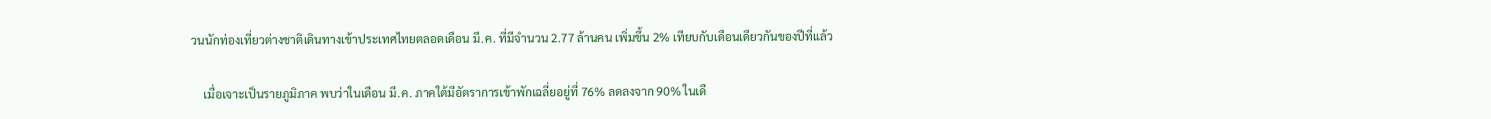วนนักท่องเที่ยวต่างชาติเดินทางเข้าประเทศไทยตลอดเดือน มี.ค. ที่มีจำนวน 2.77 ล้านคน เพิ่มขึ้น 2% เทียบกับเดือนเดียวกันของปีที่แล้ว

    เมื่อเจาะเป็นรายภูมิภาค พบว่าในเดือน มี.ค. ภาคใต้มีอัตราการเข้าพักเฉลี่ยอยู่ที่ 76% ลดลงจาก 90% ในเดื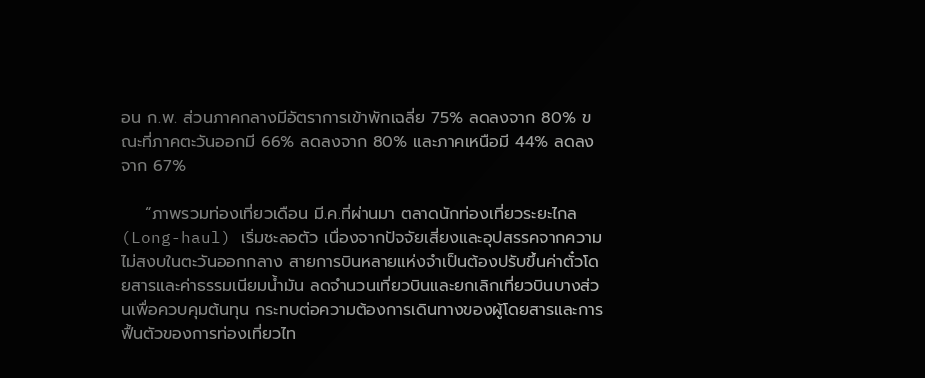อน ก.พ. ส่วนภาคกลางมีอัตราการเข้าพักเฉลี่ย 75% ลดลงจาก 80% ขณะที่ภาคตะวันออกมี 66% ลดลงจาก 80% และภาคเหนือมี 44% ลดลงจาก 67%

    “ภาพรวมท่องเที่ยวเดือน มี.ค.ที่ผ่านมา ตลาดนักท่องเที่ยวระยะไกล (Long-haul) เริ่มชะลอตัว เนื่องจากปัจจัยเสี่ยงและอุปสรรคจากความไม่สงบในตะวันออกกลาง สายการบินหลายแห่งจำเป็นต้องปรับขึ้นค่าตั๋วโดยสารและค่าธรรมเนียมน้ำมัน ลดจำนวนเที่ยวบินและยกเลิกเที่ยวบินบางส่วนเพื่อควบคุมต้นทุน กระทบต่อความต้องการเดินทางของผู้โดยสารและการฟื้นตัวของการท่องเที่ยวไท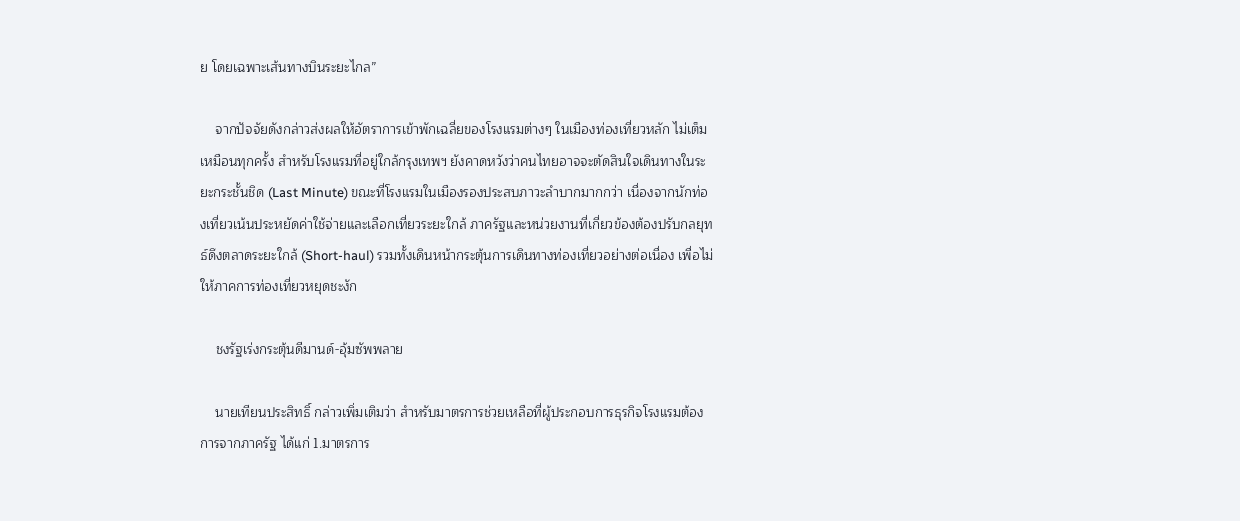ย โดยเฉพาะเส้นทางบินระยะไกล”

    จากปัจจัยดังกล่าวส่งผลให้อัตราการเข้าพักเฉลี่ยของโรงแรมต่างๆ ในเมืองท่องเที่ยวหลัก ไม่เต็มเหมือนทุกครั้ง สำหรับโรงแรมที่อยู่ใกล้กรุงเทพฯ ยังคาดหวังว่าคนไทยอาจจะตัดสินใจเดินทางในระยะกระชั้นชิด (Last Minute) ขณะที่โรงแรมในเมืองรองประสบภาวะลำบากมากกว่า เนื่องจากนักท่องเที่ยวเน้นประหยัดค่าใช้จ่ายและเลือกเที่ยวระยะใกล้ ภาครัฐและหน่วยงานที่เกี่ยวข้องต้องปรับกลยุทธ์ดึงตลาดระยะใกล้ (Short-haul) รวมทั้งเดินหน้ากระตุ้นการเดินทางท่องเที่ยวอย่างต่อเนื่อง เพื่อไม่ให้ภาคการท่องเที่ยวหยุดชะงัก

    ชงรัฐเร่งกระตุ้นดีมานด์-อุ้มซัพพลาย

    นายเทียนประสิทธิ์ กล่าวเพิ่มเติมว่า สำหรับมาตรการช่วยเหลือที่ผู้ประกอบการธุรกิจโรงแรมต้องการจากภาครัฐ ได้แก่ 1.มาตรการ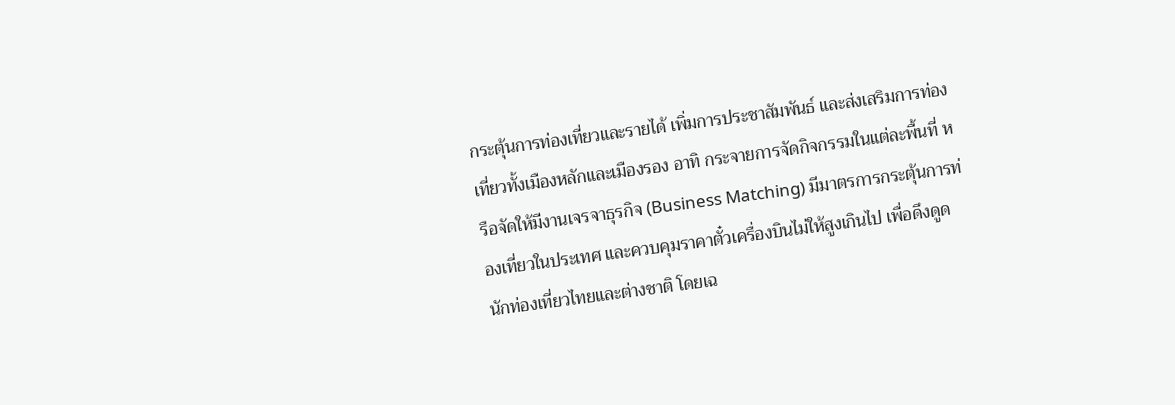กระตุ้นการท่องเที่ยวและรายได้ เพิ่มการประชาสัมพันธ์ และส่งเสริมการท่องเที่ยวทั้งเมืองหลักและเมืองรอง อาทิ กระจายการจัดกิจกรรมในแต่ละพื้นที่ หรือจัดให้มีงานเจรจาธุรกิจ (Business Matching) มีมาตรการกระตุ้นการท่องเที่ยวในประเทศ และควบคุมราคาตั๋วเครื่องบินไม่ให้สูงเกินไป เพื่อดึงดูดนักท่องเที่ยวไทยและต่างชาติ โดยเฉ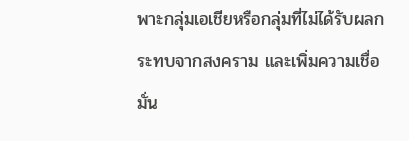พาะกลุ่มเอเชียหรือกลุ่มที่ไม่ได้รับผลกระทบจากสงคราม และเพิ่มความเชื่อมั่น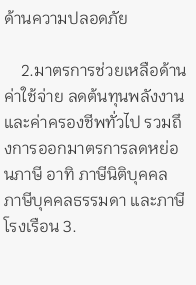ด้านความปลอดภัย

    2.มาตรการช่วยเหลือด้านค่าใช้จ่าย ลดต้นทุนพลังงาน และค่าครองชีพทั่วไป รวมถึงการออกมาตรการลดหย่อนภาษี อาทิ ภาษีนิติบุคคล ภาษีบุคคลธรรมดา และภาษีโรงเรือน 3.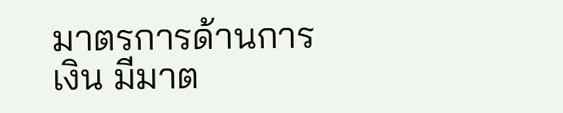มาตรการด้านการเงิน มีมาต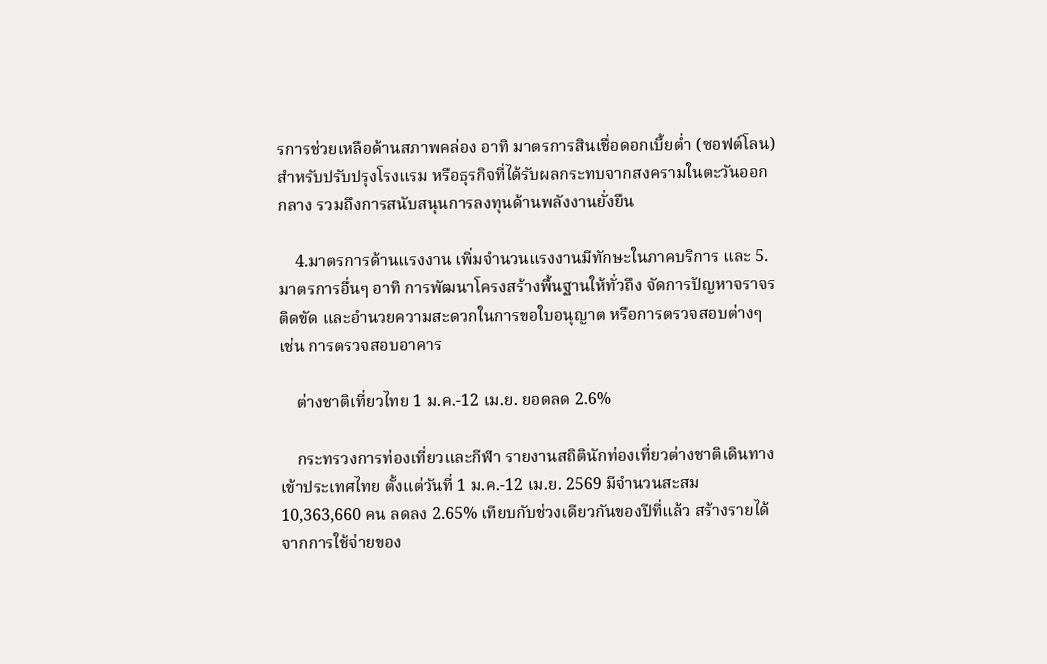รการช่วยเหลือด้านสภาพคล่อง อาทิ มาตรการสินเชื่อดอกเบี้ยต่ำ (ซอฟต์โลน) สำหรับปรับปรุงโรงแรม หรือธุรกิจที่ได้รับผลกระทบจากสงครามในตะวันออกกลาง รวมถึงการสนับสนุนการลงทุนด้านพลังงานยั่งยืน

    4.มาตรการด้านแรงงาน เพิ่มจำนวนแรงงานมีทักษะในภาคบริการ และ 5.มาตรการอื่นๆ อาทิ การพัฒนาโครงสร้างพื้นฐานให้ทั่วถึง จัดการปัญหาจราจรติดขัด และอำนวยความสะดวกในการขอใบอนุญาต หรือการตรวจสอบต่างๆ เช่น การตรวจสอบอาคาร

    ต่างชาติเที่ยวไทย 1 ม.ค.-12 เม.ย. ยอดลด 2.6%

    กระทรวงการท่องเที่ยวและกีฬา รายงานสถิตินักท่องเที่ยวต่างชาติเดินทางเข้าประเทศไทย ตั้งแต่วันที่ 1 ม.ค.-12 เม.ย. 2569 มีจำนวนสะสม 10,363,660 คน ลดลง 2.65% เทียบกับช่วงเดียวกันของปีที่แล้ว สร้างรายได้จากการใช้จ่ายของ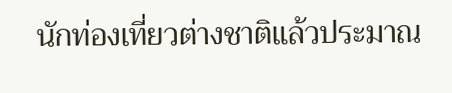นักท่องเที่ยวต่างชาติแล้วประมาณ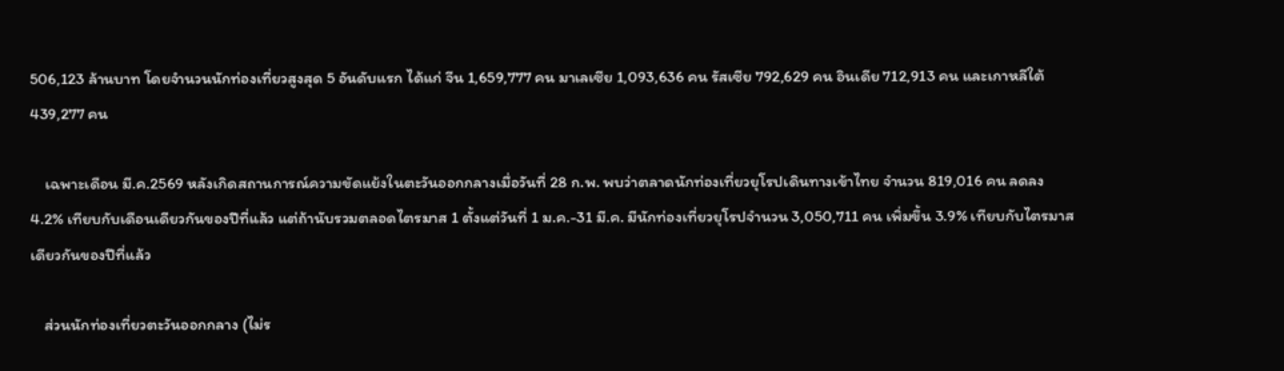506,123 ล้านบาท โดยจำนวนนักท่องเที่ยวสูงสุด 5 อันดับแรก ได้แก่ จีน 1,659,777 คน มาเลเซีย 1,093,636 คน รัสเซีย 792,629 คน อินเดีย 712,913 คน และเกาหลีใต้ 439,277 คน

    เฉพาะเดือน มี.ค.2569 หลังเกิดสถานการณ์ความขัดแย้งในตะวันออกกลางเมื่อวันที่ 28 ก.พ. พบว่าตลาดนักท่องเที่ยวยุโรปเดินทางเข้าไทย จำนวน 819,016 คน ลดลง 4.2% เทียบกับเดือนเดียวกันของปีที่แล้ว แต่ถ้านับรวมตลอดไตรมาส 1 ตั้งแต่วันที่ 1 ม.ค.-31 มี.ค. มีนักท่องเที่ยวยุโรปจำนวน 3,050,711 คน เพิ่มขึ้น 3.9% เทียบกับไตรมาสเดียวกันของปีที่แล้ว

    ส่วนนักท่องเที่ยวตะวันออกกลาง (ไม่ร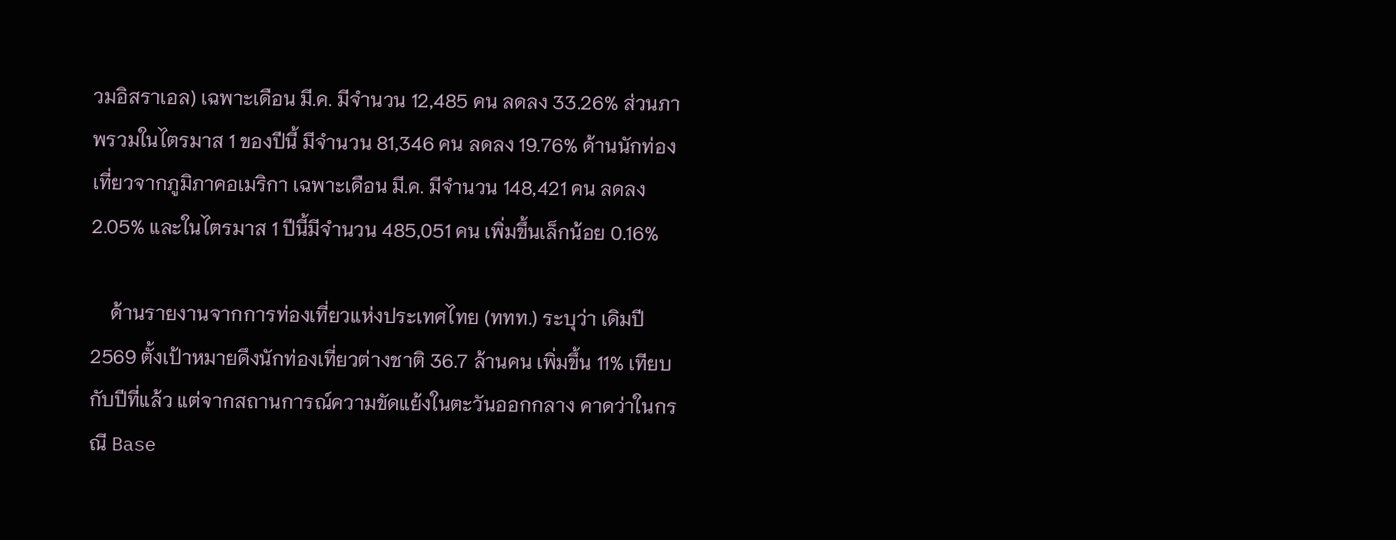วมอิสราเอล) เฉพาะเดือน มี.ค. มีจำนวน 12,485 คน ลดลง 33.26% ส่วนภาพรวมในไตรมาส 1 ของปีนี้ มีจำนวน 81,346 คน ลดลง 19.76% ด้านนักท่องเที่ยวจากภูมิภาคอเมริกา เฉพาะเดือน มี.ค. มีจำนวน 148,421 คน ลดลง 2.05% และในไตรมาส 1 ปีนี้มีจำนวน 485,051 คน เพิ่มขึ้นเล็กน้อย 0.16%

    ด้านรายงานจากการท่องเที่ยวแห่งประเทศไทย (ททท.) ระบุว่า เดิมปี 2569 ตั้งเป้าหมายดึงนักท่องเที่ยวต่างชาติ 36.7 ล้านคน เพิ่มขึ้น 11% เทียบกับปีที่แล้ว แต่จากสถานการณ์ความขัดแย้งในตะวันออกกลาง คาดว่าในกรณี Base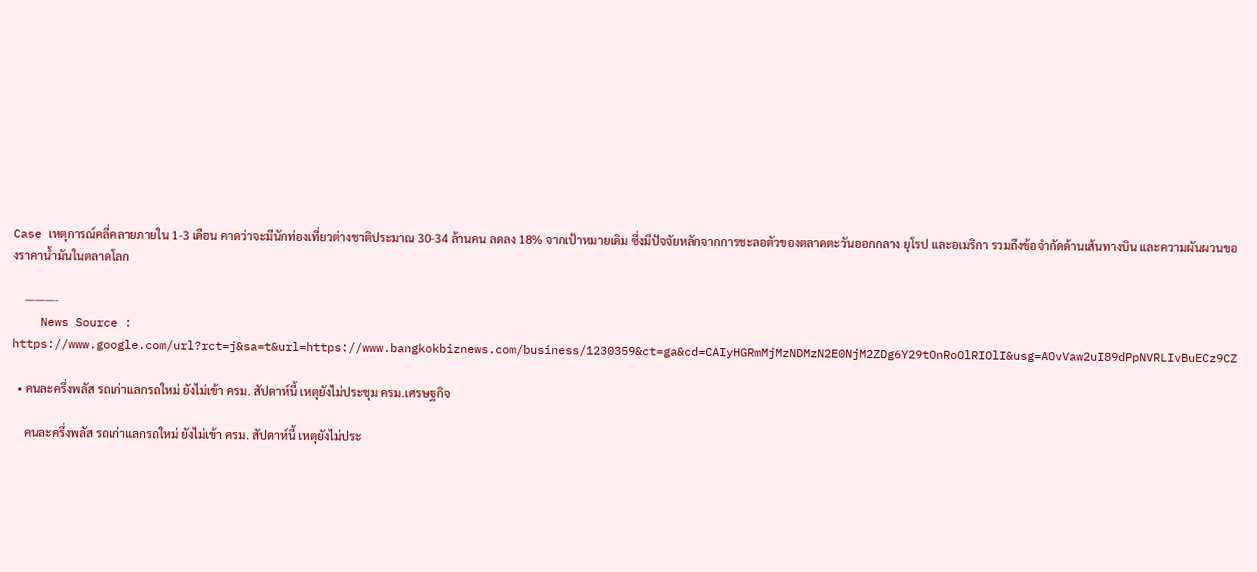Case เหตุการณ์คลี่คลายภายใน 1-3 เดือน คาดว่าจะมีนักท่องเที่ยวต่างชาติประมาณ 30-34 ล้านคน ลดลง 18% จากเป้าหมายเดิม ซึ่งมีปัจจัยหลักจากการชะลอตัวของตลาดตะวันออกกลาง ยุโรป และอเมริกา รวมถึงข้อจำกัดด้านเส้นทางบิน และความผันผวนของราคาน้ำมันในตลาดโลก

    ———-
    News Source : https://www.google.com/url?rct=j&sa=t&url=https://www.bangkokbiznews.com/business/1230359&ct=ga&cd=CAIyHGRmMjMzNDMzN2E0NjM2ZDg6Y29tOnRoOlRIOlI&usg=AOvVaw2uI89dPpNVRLIvBuECz9CZ

  • คนละครึ่งพลัส รถเก่าแลกรถใหม่ ยังไม่เข้า ครม. สัปดาห์นี้ เหตุยังไม่ประชุม ครม.เศรษฐกิจ

    คนละครึ่งพลัส รถเก่าแลกรถใหม่ ยังไม่เข้า ครม. สัปดาห์นี้ เหตุยังไม่ประ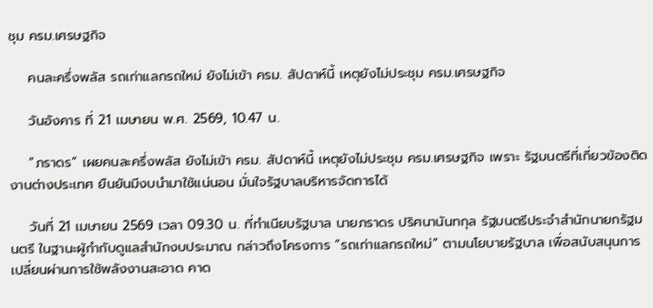ชุม ครม.เศรษฐกิจ

    คนละครึ่งพลัส รถเก่าแลกรถใหม่ ยังไม่เข้า ครม. สัปดาห์นี้ เหตุยังไม่ประชุม ครม.เศรษฐกิจ

    วันอังคาร ที่ 21 เมษายน พ.ศ. 2569, 10.47 น.

    “ภราดร” เผยคนละครึ่งพลัส ยังไม่เข้า ครม. สัปดาห์นี้ เหตุยังไม่ประชุม ครม.เศรษฐกิจ เพราะ รัฐมนตรีที่เกี่ยวข้องติดงานต่างประเทศ ยืนยันมีงบนำมาใช้แน่นอน มั่นใจรัฐบาลบริหารจัดการได้

    วันที่ 21 เมษายน 2569 เวลา 09.30 น. ที่ทำเนียบรัฐบาล นายภราดร ปริศนานันทกุล รัฐมนตรีประจำสำนักนายกรัฐมนตรี ในฐานะผู้กำกับดูแลสำนักงบประมาณ กล่าวถึงโครงการ “รถเก่าแลกรถใหม่” ตามนโยบายรัฐบาล เพื่อสนับสนุนการเปลี่ยนผ่านการใช้พลังงานสะอาด คาด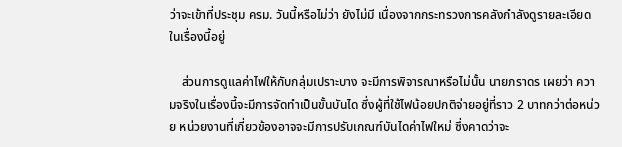ว่าจะเข้าที่ประชุม ครม. วันนี้หรือไม่ว่า ยังไม่มี เนื่องจากกระทรวงการคลังกำลังดูรายละเอียดในเรื่องนี้อยู่

    ส่วนการดูแลค่าไฟให้กับกลุ่มเปราะบาง จะมีการพิจารณาหรือไม่นั้น นายภราดร เผยว่า ความจริงในเรื่องนี้จะมีการจัดทำเป็นขั้นบันได ซึ่งผู้ที่ใช้ไฟน้อยปกติจ่ายอยู่ที่ราว 2 บาทกว่าต่อหน่วย หน่วยงานที่เกี่ยวข้องอาจจะมีการปรับเกณฑ์บันไดค่าไฟใหม่ ซึ่งคาดว่าจะ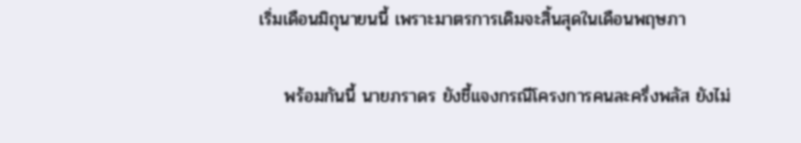เริ่มเดือนมิถุนายนนี้ เพราะมาตรการเดิมจะสิ้นสุดในเดือนพฤษภา

    พร้อมกันนี้ นายภราดร ยังชี้แจงกรณีโครงการคนละครึ่งพลัส ยังไม่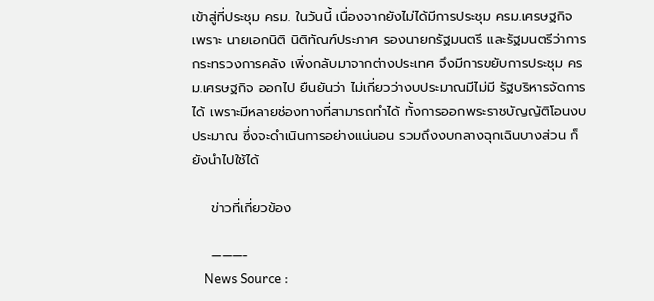เข้าสู่ที่ประชุม ครม. ในวันนี้ เนื่องจากยังไม่ได้มีการประชุม ครม.เศรษฐกิจ เพราะ นายเอกนิติ นิติทัณฑ์ประภาศ รองนายกรัฐมนตรี และรัฐมนตรีว่าการกระทรวงการคลัง เพิ่งกลับมาจากต่างประเทศ จึงมีการขยับการประชุม ครม.เศรษฐกิจ ออกไป ยืนยันว่า ไม่เกี่ยวว่างบประมาณมีไม่มี รัฐบริหารจัดการได้ เพราะมีหลายช่องทางที่สามารถทำได้ ทั้งการออกพระราชบัญญัติโอนงบประมาณ ซึ่งจะดำเนินการอย่างแน่นอน รวมถึงงบกลางฉุกเฉินบางส่วน ก็ยังนำไปใช้ได้

    ข่าวที่เกี่ยวข้อง

    ———-
    News Source :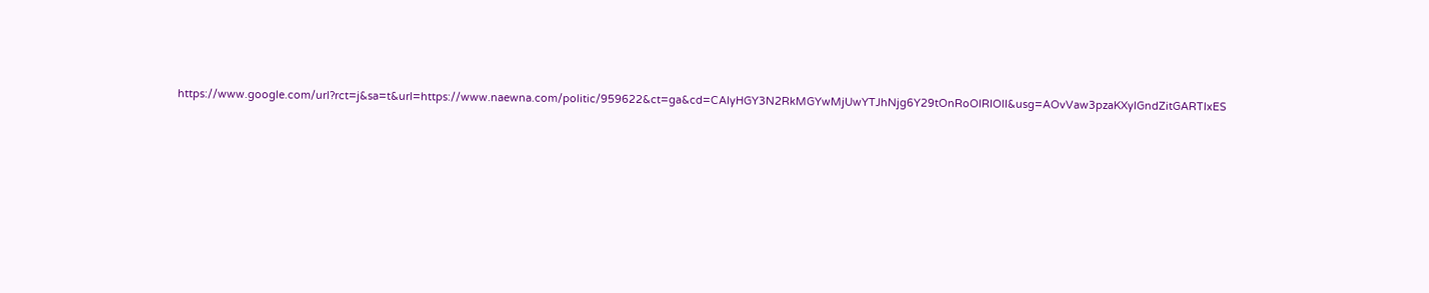https://www.google.com/url?rct=j&sa=t&url=https://www.naewna.com/politic/959622&ct=ga&cd=CAIyHGY3N2RkMGYwMjUwYTJhNjg6Y29tOnRoOlRIOlI&usg=AOvVaw3pzaKXyIGndZitGARTIxES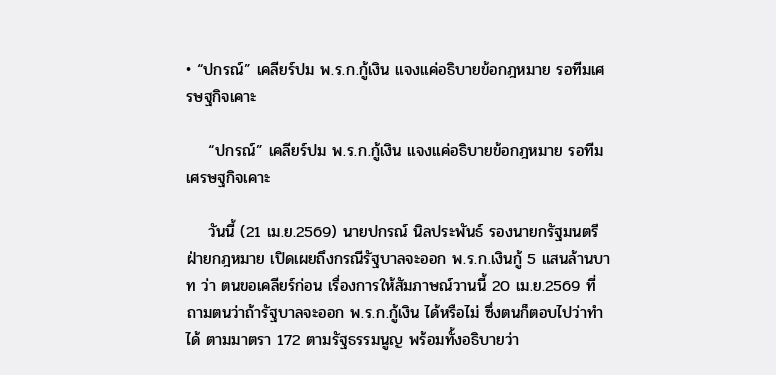• “ปกรณ์” เคลียร์ปม พ.ร.ก.กู้เงิน แจงแค่อธิบายข้อกฎหมาย รอทีมเศรษฐกิจเคาะ

    “ปกรณ์” เคลียร์ปม พ.ร.ก.กู้เงิน แจงแค่อธิบายข้อกฎหมาย รอทีมเศรษฐกิจเคาะ

    วันนี้ (21 เม.ย.2569) นายปกรณ์ นิลประพันธ์ รองนายกรัฐมนตรีฝ่ายกฎหมาย เปิดเผยถึงกรณีรัฐบาลจะออก พ.ร.ก.เงินกู้ 5 แสนล้านบาท ว่า ตนขอเคลียร์ก่อน เรื่องการให้สัมภาษณ์วานนี้ 20 เม.ย.2569 ที่ถามตนว่าถ้ารัฐบาลจะออก พ.ร.ก.กู้เงิน ได้หรือไม่ ซึ่งตนก็ตอบไปว่าทำได้ ตามมาตรา 172 ตามรัฐธรรมนูญ พร้อมทั้งอธิบายว่า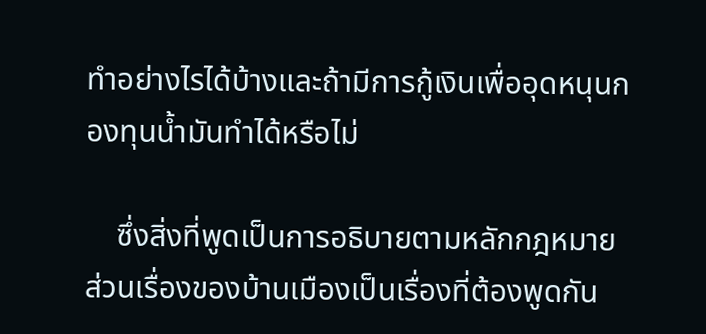ทำอย่างไรได้บ้างและถ้ามีการกู้เงินเพื่ออุดหนุนกองทุนน้ำมันทำได้หรือไม่

    ซึ่งสิ่งที่พูดเป็นการอธิบายตามหลักกฎหมาย ส่วนเรื่องของบ้านเมืองเป็นเรื่องที่ต้องพูดกัน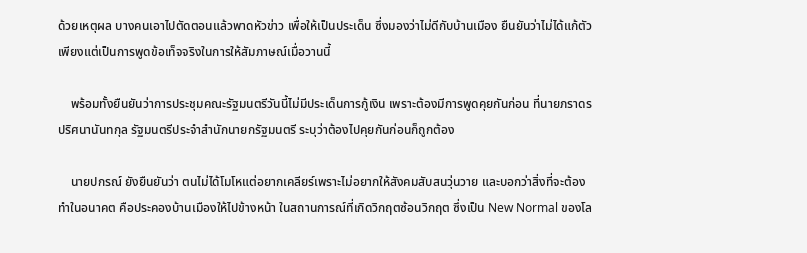ด้วยเหตุผล บางคนเอาไปตัดตอนแล้วพาดหัวข่าว เพื่อให้เป็นประเด็น ซึ่งมองว่าไม่ดีกับบ้านเมือง ยืนยันว่าไม่ได้แก้ตัวเพียงแต่เป็นการพูดข้อเท็จจริงในการให้สัมภาษณ์เมื่อวานนี้

    พร้อมทั้งยืนยันว่าการประชุมคณะรัฐมนตรีวันนี้ไม่มีประเด็นการกู้เงิน เพราะต้องมีการพูดคุยกันก่อน ที่นายภราดร ปริศนานันทกุล รัฐมนตรีประจำสำนักนายกรัฐมนตรี ระบุว่าต้องไปคุยกันก่อนก็ถูกต้อง

    นายปกรณ์ ยังยืนยันว่า ตนไม่ได้โมโหแต่อยากเคลียร์เพราะไม่อยากให้สังคมสับสนวุ่นวาย และบอกว่าสิ่งที่จะต้องทำในอนาคต คือประคองบ้านเมืองให้ไปข้างหน้า ในสถานการณ์ที่เกิดวิกฤตซ้อนวิกฤต ซึ่งเป็น New Normal ของโล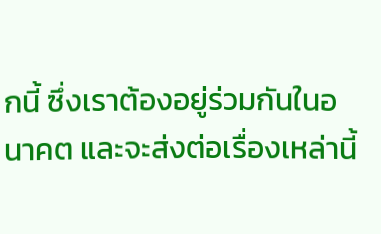กนี้ ซึ่งเราต้องอยู่ร่วมกันในอนาคต และจะส่งต่อเรื่องเหล่านี้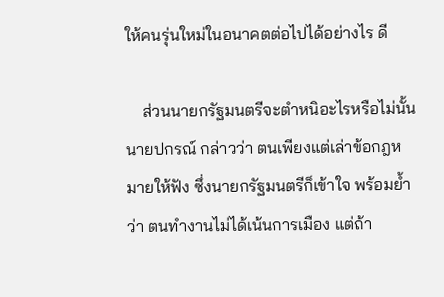ให้คนรุ่นใหม่ในอนาคตต่อไปได้อย่างไร ดี

    ส่วนนายกรัฐมนตรีจะตำหนิอะไรหรือไม่นั้น นายปกรณ์ กล่าวว่า ตนเพียงแต่เล่าข้อกฎหมายให้ฟัง ซึ่งนายกรัฐมนตรีก็เข้าใจ พร้อมย้ำว่า ตนทำงานไม่ได้เน้นการเมือง แต่ถ้า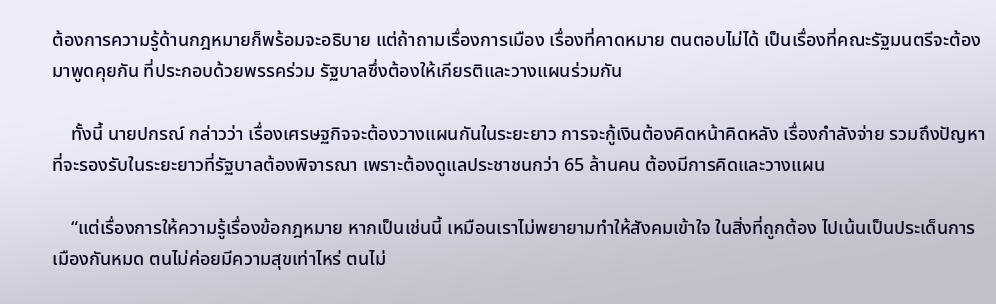ต้องการความรู้ด้านกฎหมายก็พร้อมจะอธิบาย แต่ถ้าถามเรื่องการเมือง เรื่องที่คาดหมาย ตนตอบไม่ได้ เป็นเรื่องที่คณะรัฐมนตรีจะต้องมาพูดคุยกัน ที่ประกอบด้วยพรรคร่วม รัฐบาลซึ่งต้องให้เกียรติและวางแผนร่วมกัน

    ทั้งนี้ นายปกรณ์ กล่าวว่า เรื่องเศรษฐกิจจะต้องวางแผนกันในระยะยาว การจะกู้เงินต้องคิดหน้าคิดหลัง เรื่องกำลังจ่าย รวมถึงปัญหาที่จะรองรับในระยะยาวที่รัฐบาลต้องพิจารณา เพราะต้องดูแลประชาชนกว่า 65 ล้านคน ต้องมีการคิดและวางแผน

    “แต่เรื่องการให้ความรู้เรื่องข้อกฎหมาย หากเป็นเช่นนี้ เหมือนเราไม่พยายามทำให้สังคมเข้าใจ ในสิ่งที่ถูกต้อง ไปเน้นเป็นประเด็นการเมืองกันหมด ตนไม่ค่อยมีความสุขเท่าไหร่ ตนไม่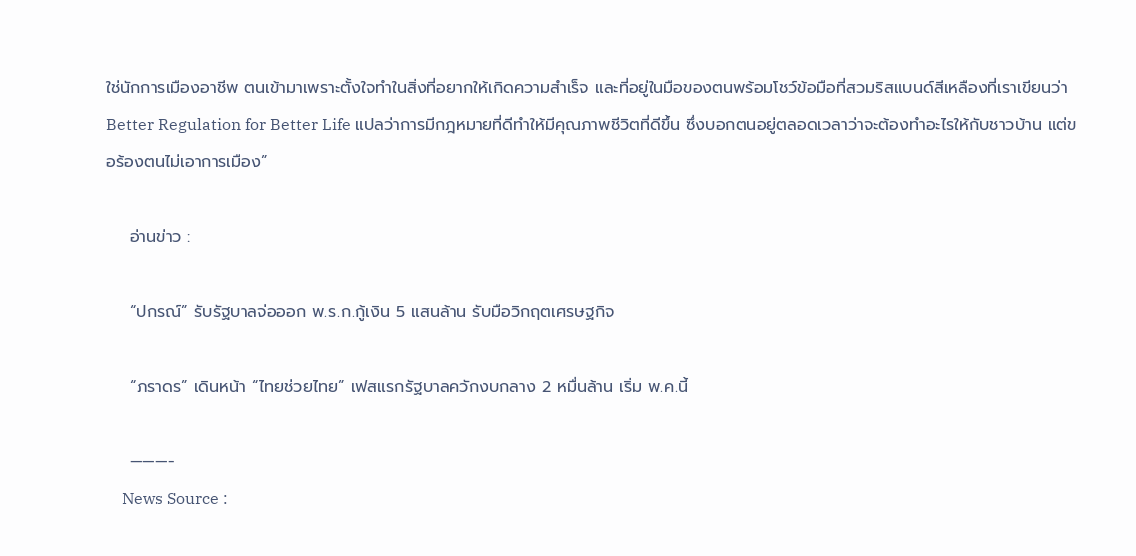ใช่นักการเมืองอาชีพ ตนเข้ามาเพราะตั้งใจทำในสิ่งที่อยากให้เกิดความสำเร็จ และที่อยู่ในมือของตนพร้อมโชว์ข้อมือที่สวมริสแบนด์สีเหลืองที่เราเขียนว่า Better Regulation for Better Life แปลว่าการมีกฎหมายที่ดีทำให้มีคุณภาพชีวิตที่ดีขึ้น ซึ่งบอกตนอยู่ตลอดเวลาว่าจะต้องทำอะไรให้กับชาวบ้าน แต่ขอร้องตนไม่เอาการเมือง”

    อ่านข่าว :

    “ปกรณ์” รับรัฐบาลจ่อออก พ.ร.ก.กู้เงิน 5 แสนล้าน รับมือวิกฤตเศรษฐกิจ

    “ภราดร” เดินหน้า “ไทยช่วยไทย” เฟสแรกรัฐบาลควักงบกลาง 2 หมื่นล้าน เริ่ม พ.ค.นี้

    ———-
    News Source :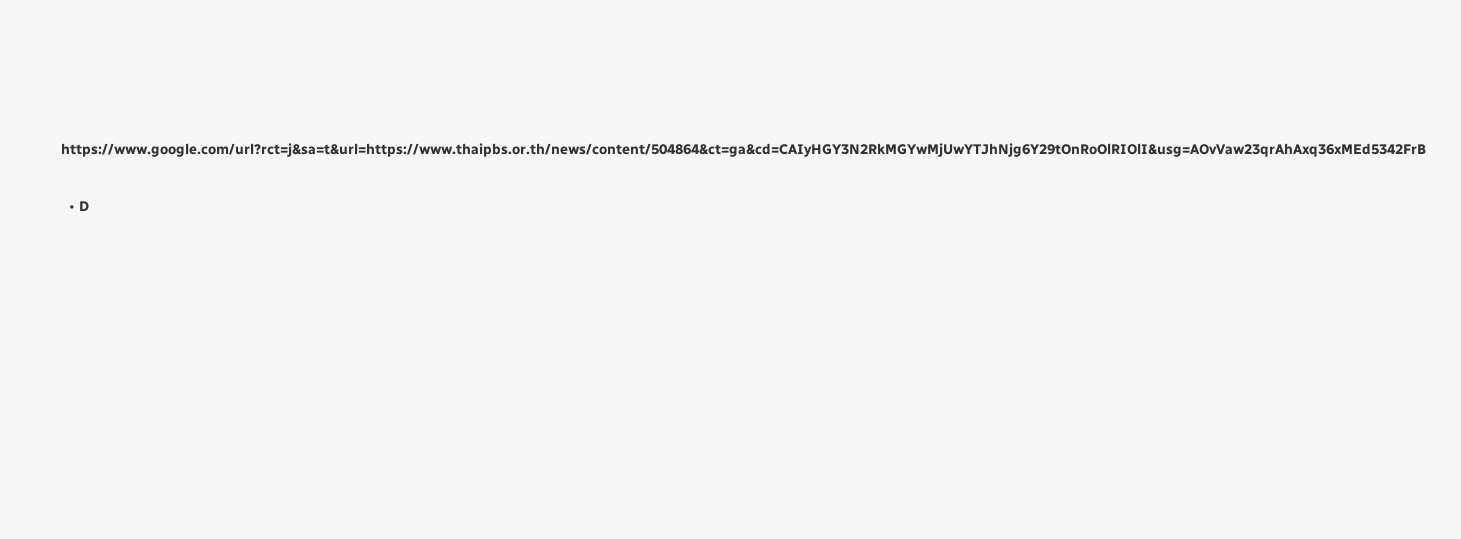https://www.google.com/url?rct=j&sa=t&url=https://www.thaipbs.or.th/news/content/504864&ct=ga&cd=CAIyHGY3N2RkMGYwMjUwYTJhNjg6Y29tOnRoOlRIOlI&usg=AOvVaw23qrAhAxq36xMEd5342FrB

  • D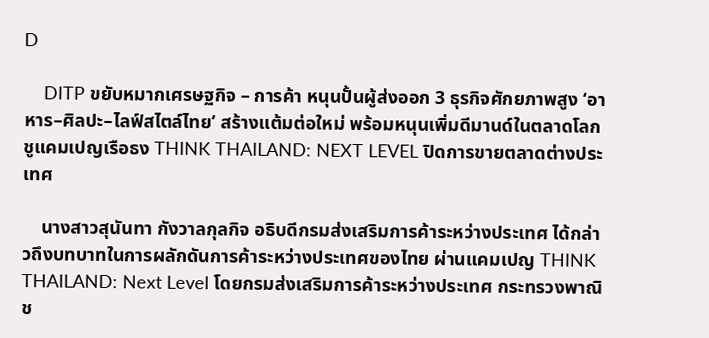D

    DITP ขยับหมากเศรษฐกิจ – การค้า หนุนปั้นผู้ส่งออก 3 ธุรกิจศักยภาพสูง ‘อาหาร–ศิลปะ–ไลฟ์สไตล์ไทย’ สร้างแต้มต่อใหม่ พร้อมหนุนเพิ่มดีมานด์ในตลาดโลก ชูแคมเปญเรือธง THINK THAILAND: NEXT LEVEL ปิดการขายตลาดต่างประเทศ

    นางสาวสุนันทา กังวาลกุลกิจ อธิบดีกรมส่งเสริมการค้าระหว่างประเทศ ได้กล่าวถึงบทบาทในการผลักดันการค้าระหว่างประเทศของไทย ผ่านแคมเปญ THINK THAILAND: Next Level โดยกรมส่งเสริมการค้าระหว่างประเทศ กระทรวงพาณิช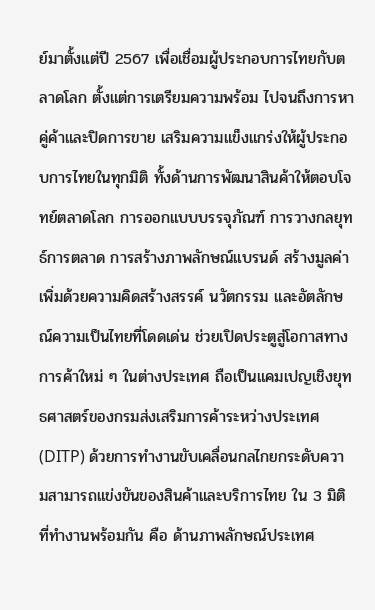ย์มาตั้งแต่ปี 2567 เพื่อเชื่อมผู้ประกอบการไทยกับตลาดโลก ตั้งแต่การเตรียมความพร้อม ไปจนถึงการหาคู่ค้าและปิดการขาย เสริมความแข็งแกร่งให้ผู้ประกอบการไทยในทุกมิติ ทั้งด้านการพัฒนาสินค้าให้ตอบโจทย์ตลาดโลก การออกแบบบรรจุภัณฑ์ การวางกลยุทธ์การตลาด การสร้างภาพลักษณ์แบรนด์ สร้างมูลค่าเพิ่มด้วยความคิดสร้างสรรค์ นวัตกรรม และอัตลักษณ์ความเป็นไทยที่โดดเด่น ช่วยเปิดประตูสู่โอกาสทางการค้าใหม่ ๆ ในต่างประเทศ ถือเป็นแคมเปญเชิงยุทธศาสตร์ของกรมส่งเสริมการค้าระหว่างประเทศ (DITP) ด้วยการทำงานขับเคลื่อนกลไกยกระดับความสามารถแข่งขันของสินค้าและบริการไทย ใน 3 มิติที่ทำงานพร้อมกัน คือ ด้านภาพลักษณ์ประเทศ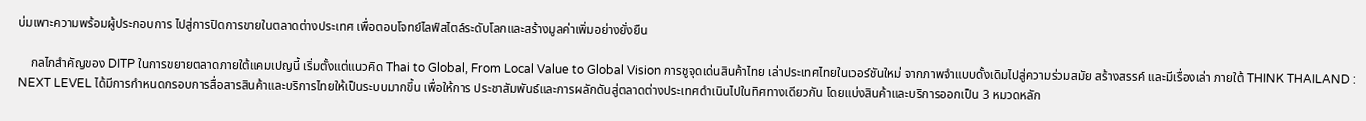บ่มเพาะความพร้อมผู้ประกอบการ ไปสู่การปิดการขายในตลาดต่างประเทศ เพื่อตอบโจทย์ไลฟ์สไตล์ระดับโลกและสร้างมูลค่าเพิ่มอย่างยั่งยืน

    กลไกสำคัญของ DITP ในการขยายตลาดภายใต้แคมเปญนี้ เริ่มตั้งแต่แนวคิด Thai to Global, From Local Value to Global Vision การชูจุดเด่นสินค้าไทย เล่าประเทศไทยในเวอร์ชันใหม่ จากภาพจำแบบดั้งเดิมไปสู่ความร่วมสมัย สร้างสรรค์ และมีเรื่องเล่า ภายใต้ THINK THAILAND : NEXT LEVEL ได้มีการกำหนดกรอบการสื่อสารสินค้าและบริการไทยให้เป็นระบบมากขึ้น เพื่อให้การ ประชาสัมพันธ์และการผลักดันสู่ตลาดต่างประเทศดำเนินไปในทิศทางเดียวกัน โดยแบ่งสินค้าและบริการออกเป็น 3 หมวดหลัก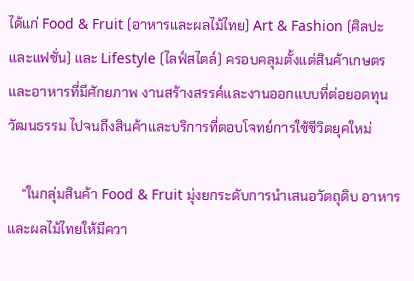ได้แก่ Food & Fruit (อาหารและผลไม้ไทย) Art & Fashion (ศิลปะและแฟชั่น) และ Lifestyle (ไลฟ์สไตล์) ครอบคลุมตั้งแต่สินค้าเกษตรและอาหารที่มีศักยภาพ งานสร้างสรรค์และงานออกแบบที่ต่อยอดทุนวัฒนธรรม ไปจนถึงสินค้าและบริการที่ตอบโจทย์การใช้ชีวิตยุคใหม่

    “ในกลุ่มสินค้า Food & Fruit มุ่งยกระดับการนำเสนอวัตถุดิบ อาหาร และผลไม้ไทยให้มีควา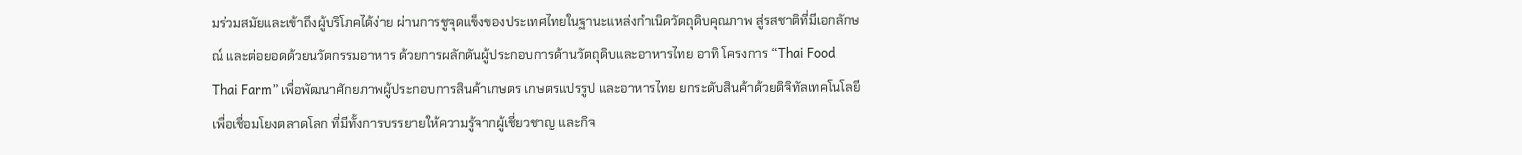มร่วมสมัยและเข้าถึงผู้บริโภคได้ง่าย ผ่านการชูจุดแข็งของประเทศไทยในฐานะแหล่งกำเนิดวัตถุดิบคุณภาพ สู่รสชาติที่มีเอกลักษณ์ และต่อยอดด้วยนวัตกรรมอาหาร ด้วยการผลักดันผู้ประกอบการด้านวัตถุดิบและอาหารไทย อาทิ โครงการ “Thai Food Thai Farm” เพื่อพัฒนาศักยภาพผู้ประกอบการสินค้าเกษตร เกษตรแปรรูป และอาหารไทย ยกระดับสินค้าด้วยดิจิทัลเทคโนโลยี เพื่อเชื่อมโยงตลาดโลก ที่มีทั้งการบรรยายให้ความรู้จากผู้เชี่ยวชาญ และกิจ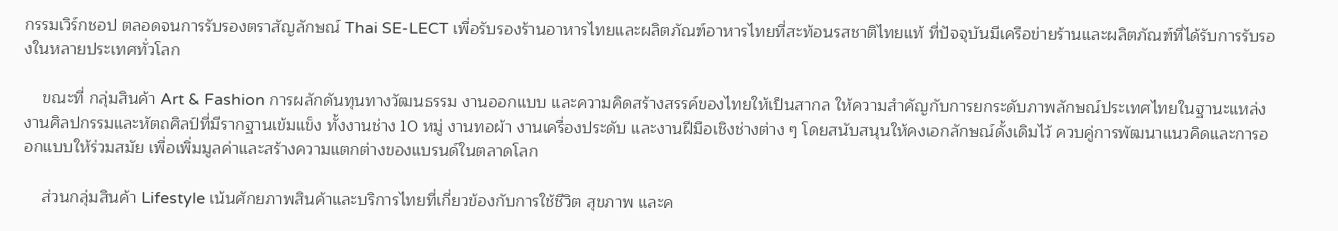กรรมเวิร์กชอป ตลอดจนการรับรองตราสัญลักษณ์ Thai SE-LECT เพื่อรับรองร้านอาหารไทยและผลิตภัณฑ์อาหารไทยที่สะท้อนรสชาติไทยแท้ ที่ปัจจุบันมีเครือข่ายร้านและผลิตภัณฑ์ที่ได้รับการรับรองในหลายประเทศทั่วโลก

    ขณะที่ กลุ่มสินค้า Art & Fashion การผลักดันทุนทางวัฒนธรรม งานออกแบบ และความคิดสร้างสรรค์ของไทยให้เป็นสากล ให้ความสำคัญกับการยกระดับภาพลักษณ์ประเทศไทยในฐานะแหล่งงานศิลปกรรมและหัตถศิลป์ที่มีรากฐานเข้มแข็ง ทั้งงานช่าง 10 หมู่ งานทอผ้า งานเครื่องประดับ และงานฝีมือเชิงช่างต่าง ๆ โดยสนับสนุนให้คงเอกลักษณ์ดั้งเดิมไว้ ควบคู่การพัฒนาแนวคิดและการออกแบบให้ร่วมสมัย เพื่อเพิ่มมูลค่าและสร้างความแตกต่างของแบรนด์ในตลาดโลก

    ส่วนกลุ่มสินค้า Lifestyle เน้นศักยภาพสินค้าและบริการไทยที่เกี่ยวข้องกับการใช้ชีวิต สุขภาพ และค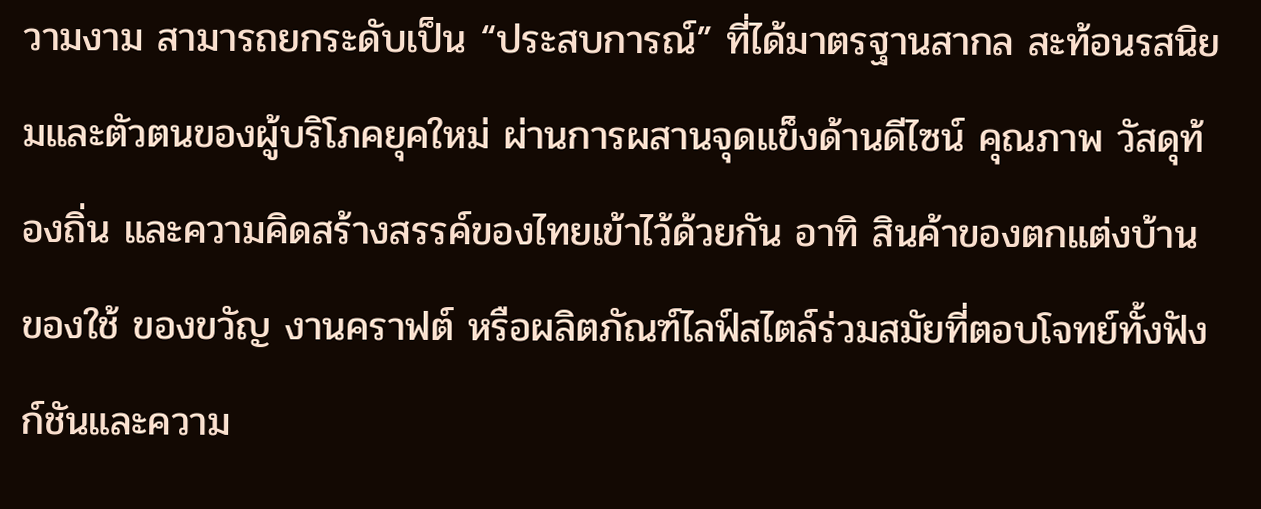วามงาม สามารถยกระดับเป็น “ประสบการณ์” ที่ได้มาตรฐานสากล สะท้อนรสนิยมและตัวตนของผู้บริโภคยุคใหม่ ผ่านการผสานจุดแข็งด้านดีไซน์ คุณภาพ วัสดุท้องถิ่น และความคิดสร้างสรรค์ของไทยเข้าไว้ด้วยกัน อาทิ สินค้าของตกแต่งบ้าน ของใช้ ของขวัญ งานคราฟต์ หรือผลิตภัณฑ์ไลฟ์สไตล์ร่วมสมัยที่ตอบโจทย์ทั้งฟังก์ชันและความ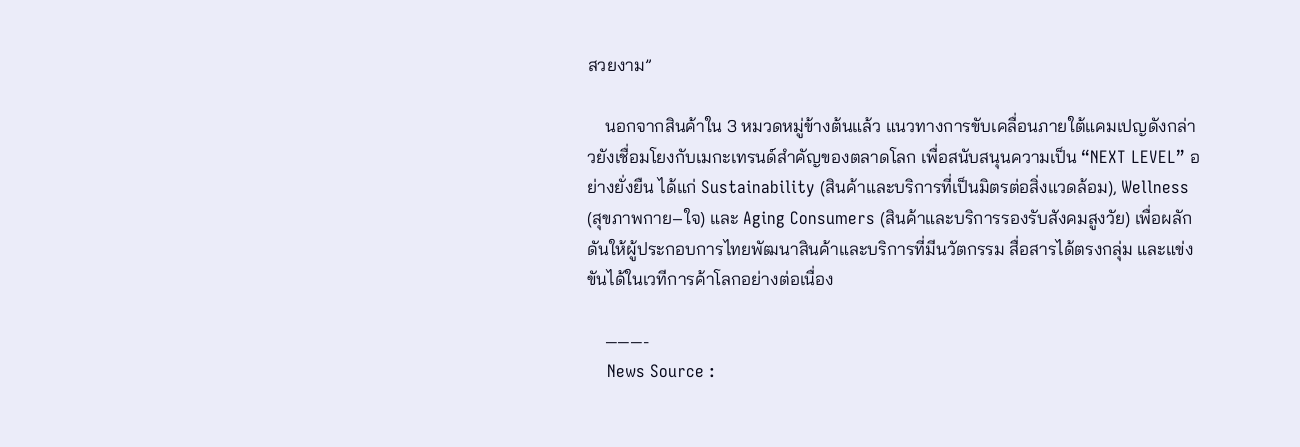สวยงาม”

    นอกจากสินค้าใน 3 หมวดหมู่ข้างต้นแล้ว แนวทางการขับเคลื่อนภายใต้แคมเปญดังกล่าวยังเชื่อมโยงกับเมกะเทรนด์สำคัญของตลาดโลก เพื่อสนับสนุนความเป็น “NEXT LEVEL” อย่างยั่งยืน ได้แก่ Sustainability (สินค้าและบริการที่เป็นมิตรต่อสิ่งแวดล้อม), Wellness (สุขภาพกาย–ใจ) และ Aging Consumers (สินค้าและบริการรองรับสังคมสูงวัย) เพื่อผลักดันให้ผู้ประกอบการไทยพัฒนาสินค้าและบริการที่มีนวัตกรรม สื่อสารได้ตรงกลุ่ม และแข่งขันได้ในเวทีการค้าโลกอย่างต่อเนื่อง

    ———-
    News Source :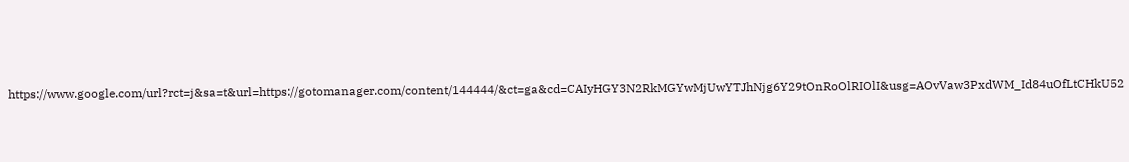https://www.google.com/url?rct=j&sa=t&url=https://gotomanager.com/content/144444/&ct=ga&cd=CAIyHGY3N2RkMGYwMjUwYTJhNjg6Y29tOnRoOlRIOlI&usg=AOvVaw3PxdWM_Id84uOfLtCHkU52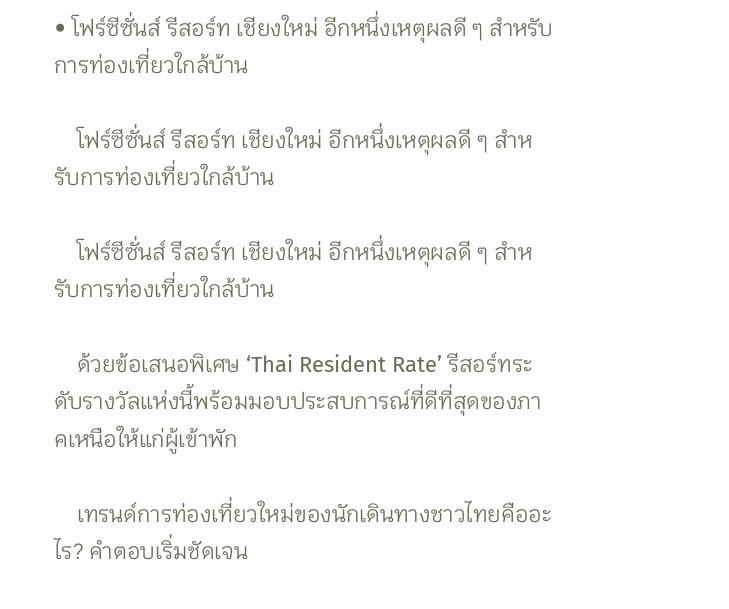• โฟร์ซีซั่นส์ รีสอร์ท เชียงใหม่ อีกหนึ่งเหตุผลดี ๆ สำหรับการท่องเที่ยวใกล้บ้าน

    โฟร์ซีซั่นส์ รีสอร์ท เชียงใหม่ อีกหนึ่งเหตุผลดี ๆ สำหรับการท่องเที่ยวใกล้บ้าน

    โฟร์ซีซั่นส์ รีสอร์ท เชียงใหม่ อีกหนึ่งเหตุผลดี ๆ สำหรับการท่องเที่ยวใกล้บ้าน

    ด้วยข้อเสนอพิเศษ ‘Thai Resident Rate’ รีสอร์ทระดับรางวัลแห่งนี้พร้อมมอบประสบการณ์ที่ดีที่สุดของภาคเหนือให้แก่ผู้เข้าพัก

    เทรนด์การท่องเที่ยวใหม่ของนักเดินทางชาวไทยคืออะไร? คำตอบเริ่มชัดเจน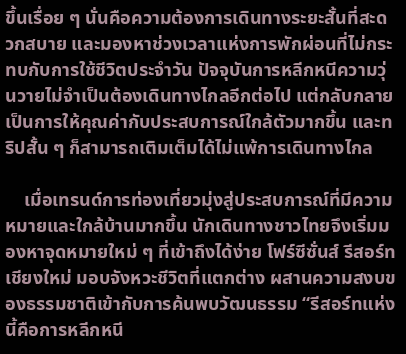ขึ้นเรื่อย ๆ นั่นคือความต้องการเดินทางระยะสั้นที่สะดวกสบาย และมองหาช่วงเวลาแห่งการพักผ่อนที่ไม่กระทบกับการใช้ชีวิตประจำวัน ปัจจุบันการหลีกหนีความวุ่นวายไม่จำเป็นต้องเดินทางไกลอีกต่อไป แต่กลับกลายเป็นการให้คุณค่ากับประสบการณ์ใกล้ตัวมากขึ้น และทริปสั้น ๆ ก็สามารถเติมเต็มได้ไม่แพ้การเดินทางไกล

    เมื่อเทรนด์การท่องเที่ยวมุ่งสู่ประสบการณ์ที่มีความหมายและใกล้บ้านมากขึ้น นักเดินทางชาวไทยจึงเริ่มมองหาจุดหมายใหม่ ๆ ที่เข้าถึงได้ง่าย โฟร์ซีซั่นส์ รีสอร์ท เชียงใหม่ มอบจังหวะชีวิตที่แตกต่าง ผสานความสงบของธรรมชาติเข้ากับการค้นพบวัฒนธรรม “รีสอร์ทแห่งนี้คือการหลีกหนี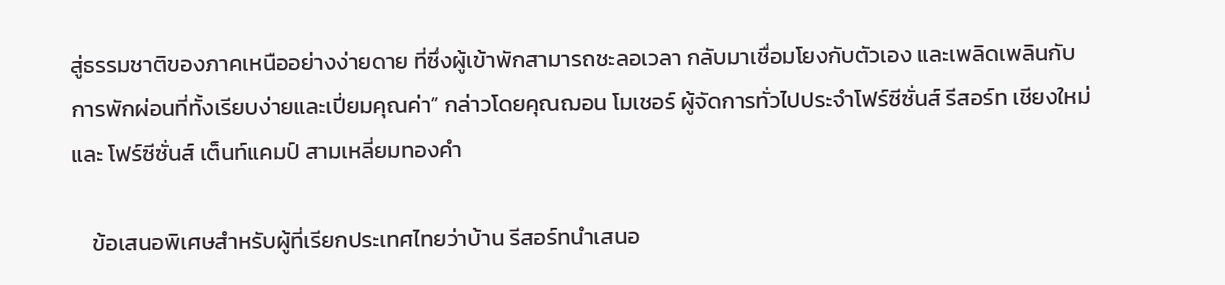สู่ธรรมชาติของภาคเหนืออย่างง่ายดาย ที่ซึ่งผู้เข้าพักสามารถชะลอเวลา กลับมาเชื่อมโยงกับตัวเอง และเพลิดเพลินกับการพักผ่อนที่ทั้งเรียบง่ายและเปี่ยมคุณค่า” กล่าวโดยคุณฌอน โมเชอร์ ผู้จัดการทั่วไปประจำโฟร์ซีซั่นส์ รีสอร์ท เชียงใหม่ และ โฟร์ซีซั่นส์ เต็นท์แคมป์ สามเหลี่ยมทองคำ

    ข้อเสนอพิเศษสำหรับผู้ที่เรียกประเทศไทยว่าบ้าน รีสอร์ทนำเสนอ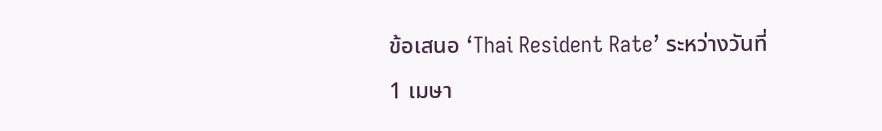ข้อเสนอ ‘Thai Resident Rate’ ระหว่างวันที่ 1 เมษา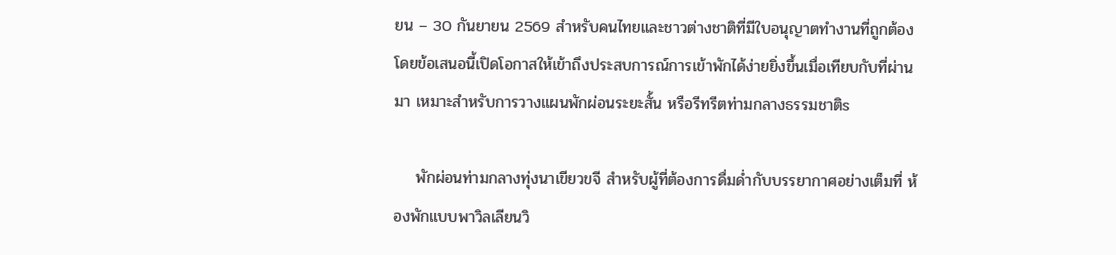ยน – 30 กันยายน 2569 สำหรับคนไทยและชาวต่างชาติที่มีใบอนุญาตทำงานที่ถูกต้อง โดยข้อเสนอนี้เปิดโอกาสให้เข้าถึงประสบการณ์การเข้าพักได้ง่ายยิ่งขึ้นเมื่อเทียบกับที่ผ่านมา เหมาะสำหรับการวางแผนพักผ่อนระยะสั้น หรือรีทรีตท่ามกลางธรรมชาติs

    พักผ่อนท่ามกลางทุ่งนาเขียวขจี สำหรับผู้ที่ต้องการดื่มด่ำกับบรรยากาศอย่างเต็มที่ ห้องพักแบบพาวิลเลียนวิ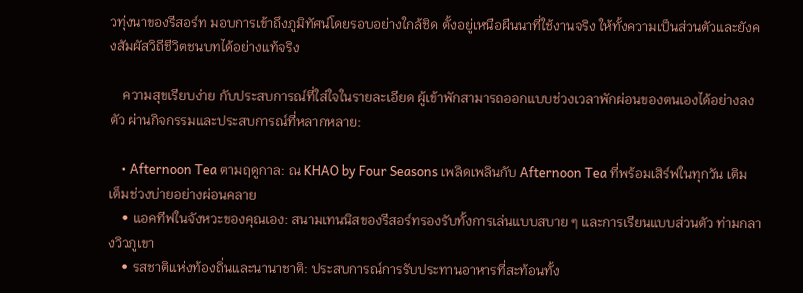วทุ่งนาของรีสอร์ท มอบการเข้าถึงภูมิทัศน์โดยรอบอย่างใกล้ชิด ตั้งอยู่เหนือผืนนาที่ใช้งานจริง ให้ทั้งความเป็นส่วนตัวและยังคงสัมผัสวิถีชีวิตชนบทได้อย่างแท้จริง

    ความสุขเรียบง่าย กับประสบการณ์ที่ใส่ใจในรายละเอียด ผู้เข้าพักสามารถออกแบบช่วงเวลาพักผ่อนของตนเองได้อย่างลงตัว ผ่านกิจกรรมและประสบการณ์ที่หลากหลาย:

    • Afternoon Tea ตามฤดูกาล: ณ KHAO by Four Seasons เพลิดเพลินกับ Afternoon Tea ที่พร้อมเสิร์ฟในทุกวัน เติมเต็มช่วงบ่ายอย่างผ่อนคลาย
    • แอคทีฟในจังหวะของคุณเอง: สนามเทนนิสของรีสอร์ทรองรับทั้งการเล่นแบบสบาย ๆ และการเรียนแบบส่วนตัว ท่ามกลางวิวภูเขา
    • รสชาติแห่งท้องถิ่นและนานาชาติ: ประสบการณ์การรับประทานอาหารที่สะท้อนทั้ง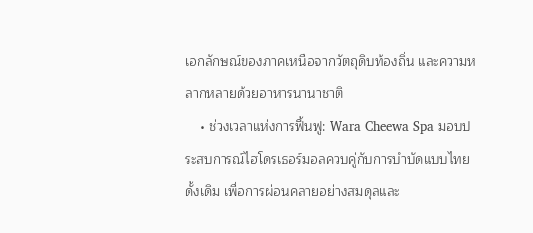เอกลักษณ์ของภาคเหนือจากวัตถุดิบท้องถิ่น และความหลากหลายด้วยอาหารนานาชาติ
    • ช่วงเวลาแห่งการฟื้นฟู: Wara Cheewa Spa มอบประสบการณ์ไฮโดรเธอร์มอลควบคู่กับการบำบัดแบบไทยดั้งเดิม เพื่อการผ่อนคลายอย่างสมดุลและ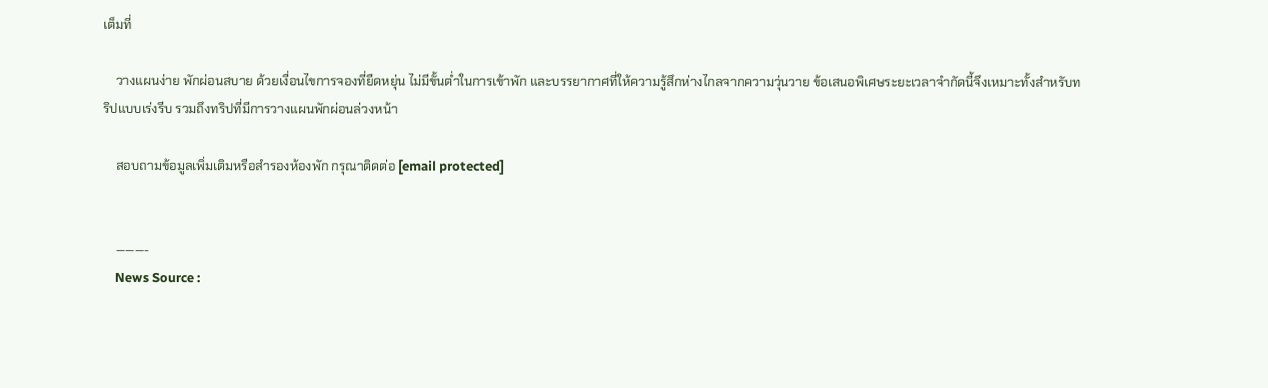เต็มที่

    วางแผนง่าย พักผ่อนสบาย ด้วยเงื่อนไขการจองที่ยืดหยุ่น ไม่มีขั้นต่ำในการเข้าพัก และบรรยากาศที่ให้ความรู้สึกห่างไกลจากความวุ่นวาย ข้อเสนอพิเศษระยะเวลาจำกัดนี้จึงเหมาะทั้งสำหรับทริปแบบเร่งรีบ รวมถึงทริปที่มีการวางแผนพักผ่อนล่วงหน้า

    สอบถามข้อมูลเพิ่มเติมหรือสำรองห้องพัก กรุณาติดต่อ [email protected]


    ———-
    News Source :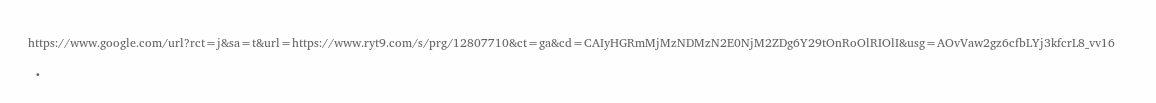https://www.google.com/url?rct=j&sa=t&url=https://www.ryt9.com/s/prg/12807710&ct=ga&cd=CAIyHGRmMjMzNDMzN2E0NjM2ZDg6Y29tOnRoOlRIOlI&usg=AOvVaw2gz6cfbLYj3kfcrL8_vv16

  •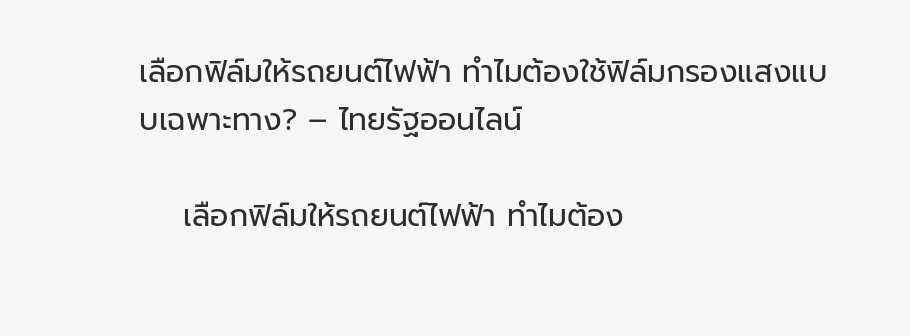เลือกฟิล์มให้รถยนต์ไฟฟ้า ทำไมต้องใช้ฟิล์มกรองแสงแบบเฉพาะทาง? – ไทยรัฐออนไลน์

    เลือกฟิล์มให้รถยนต์ไฟฟ้า ทำไมต้อง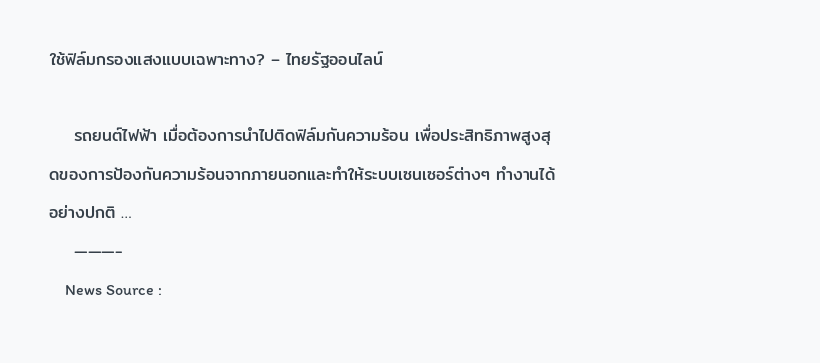ใช้ฟิล์มกรองแสงแบบเฉพาะทาง? – ไทยรัฐออนไลน์

    รถยนต์ไฟฟ้า เมื่อต้องการนำไปติดฟิล์มกันความร้อน เพื่อประสิทธิภาพสูงสุดของการป้องกันความร้อนจากภายนอกและทำให้ระบบเซนเซอร์ต่างๆ ทำงานได้อย่างปกติ …
    ———-
    News Source :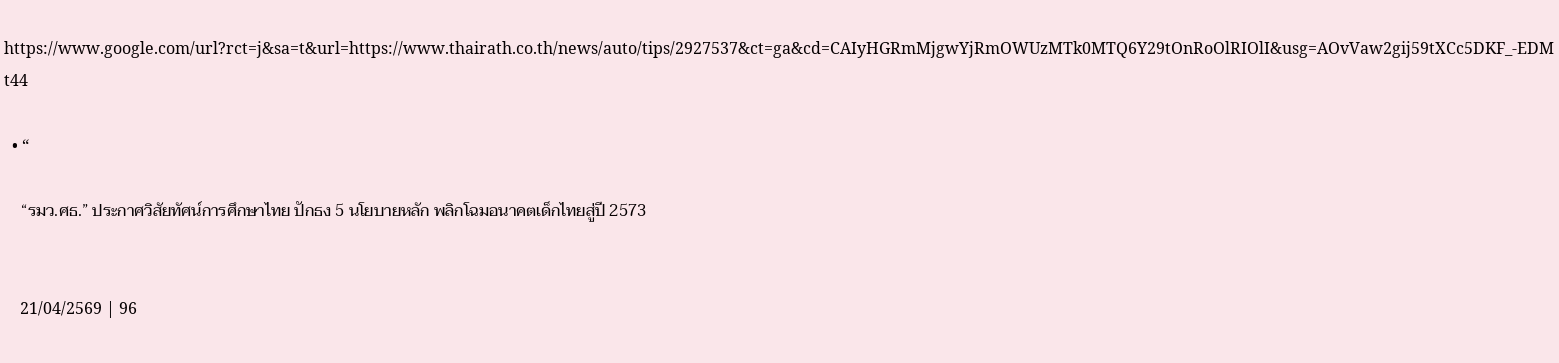https://www.google.com/url?rct=j&sa=t&url=https://www.thairath.co.th/news/auto/tips/2927537&ct=ga&cd=CAIyHGRmMjgwYjRmOWUzMTk0MTQ6Y29tOnRoOlRIOlI&usg=AOvVaw2gij59tXCc5DKF_-EDMt44

  • “

    “รมว.ศธ.” ประกาศวิสัยทัศน์การศึกษาไทย ปักธง 5 นโยบายหลัก พลิกโฉมอนาคตเด็กไทยสู่ปี 2573


    21/04/2569 | 96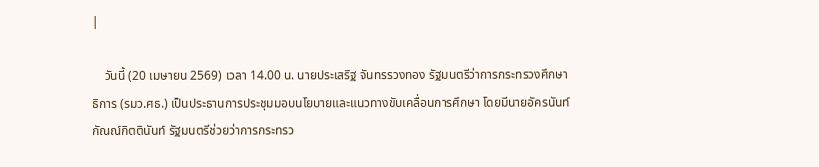|

    วันนี้ (20 เมษายน 2569) เวลา 14.00 น. นายประเสริฐ จันทรรวงทอง รัฐมนตรีว่าการกระทรวงศึกษาธิการ (รมว.ศธ.) เป็นประธานการประชุมมอบนโยบายและแนวทางขับเคลื่อนการศึกษา โดยมีนายอัครนันท์ กัณณ์กิตตินันท์ รัฐมนตรีช่วยว่าการกระทรว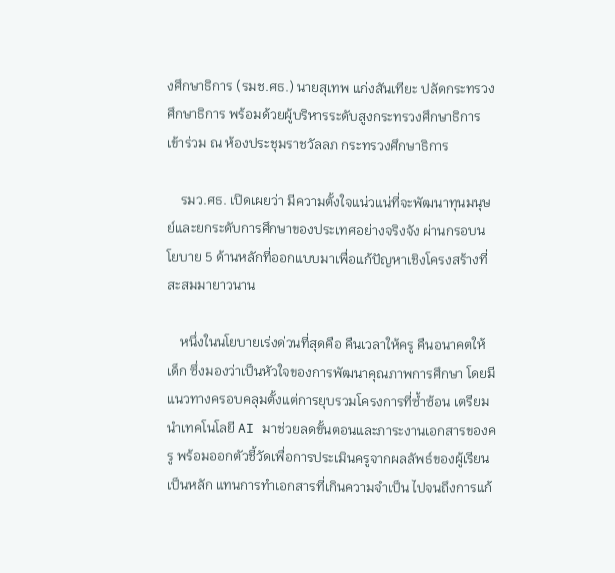งศึกษาธิการ (รมช.ศธ.) นายสุเทพ แก่งสันเทียะ ปลัดกระทรวงศึกษาธิการ พร้อมด้วยผู้บริหารระดับสูงกระทรวงศึกษาธิการ เข้าร่วม ณ ห้องประชุมราชวัลลภ กระทรวงศึกษาธิการ

    รมว.ศธ. เปิดเผยว่า มีความตั้งใจแน่วแน่ที่จะพัฒนาทุนมนุษย์และยกระดับการศึกษาของประเทศอย่างจริงจัง ผ่านกรอบนโยบาย 5 ด้านหลักที่ออกแบบมาเพื่อแก้ปัญหาเชิงโครงสร้างที่สะสมมายาวนาน

    หนึ่งในนโยบายเร่งด่วนที่สุดคือ คืนเวลาให้ครู คืนอนาคตให้เด็ก ซึ่งมองว่าเป็นหัวใจของการพัฒนาคุณภาพการศึกษา โดยมีแนวทางครอบคลุมตั้งแต่การยุบรวมโครงการที่ซ้ำซ้อน เตรียมนำเทคโนโลยี AI มาช่วยลดขั้นตอนและภาระงานเอกสารของครู พร้อมออกตัวชี้วัดเพื่อการประเมินครูจากผลลัพธ์ของผู้เรียนเป็นหลัก แทนการทำเอกสารที่เกินความจำเป็น ไปจนถึงการแก้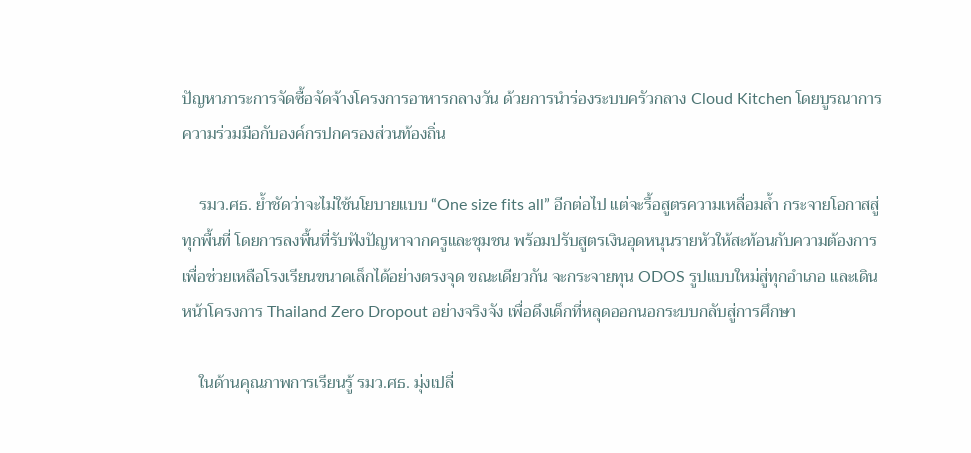ปัญหาภาระการจัดซื้อจัดจ้างโครงการอาหารกลางวัน ด้วยการนำร่องระบบครัวกลาง Cloud Kitchen โดยบูรณาการความร่วมมือกับองค์กรปกครองส่วนท้องถิ่น

    รมว.ศธ. ย้ำชัดว่าจะไม่ใช้นโยบายแบบ “One size fits all” อีกต่อไป แต่จะรื้อสูตรความเหลื่อมล้ำ กระจายโอกาสสู่ทุกพื้นที่ โดยการลงพื้นที่รับฟังปัญหาจากครูและชุมชน พร้อมปรับสูตรเงินอุดหนุนรายหัวให้สะท้อนกับความต้องการ เพื่อช่วยเหลือโรงเรียนขนาดเล็กได้อย่างตรงจุด ขณะเดียวกัน จะกระจายทุน ODOS รูปแบบใหม่สู่ทุกอำเภอ และเดินหน้าโครงการ Thailand Zero Dropout อย่างจริงจัง เพื่อดึงเด็กที่หลุดออกนอกระบบกลับสู่การศึกษา

    ในด้านคุณภาพการเรียนรู้ รมว.ศธ. มุ่งเปลี่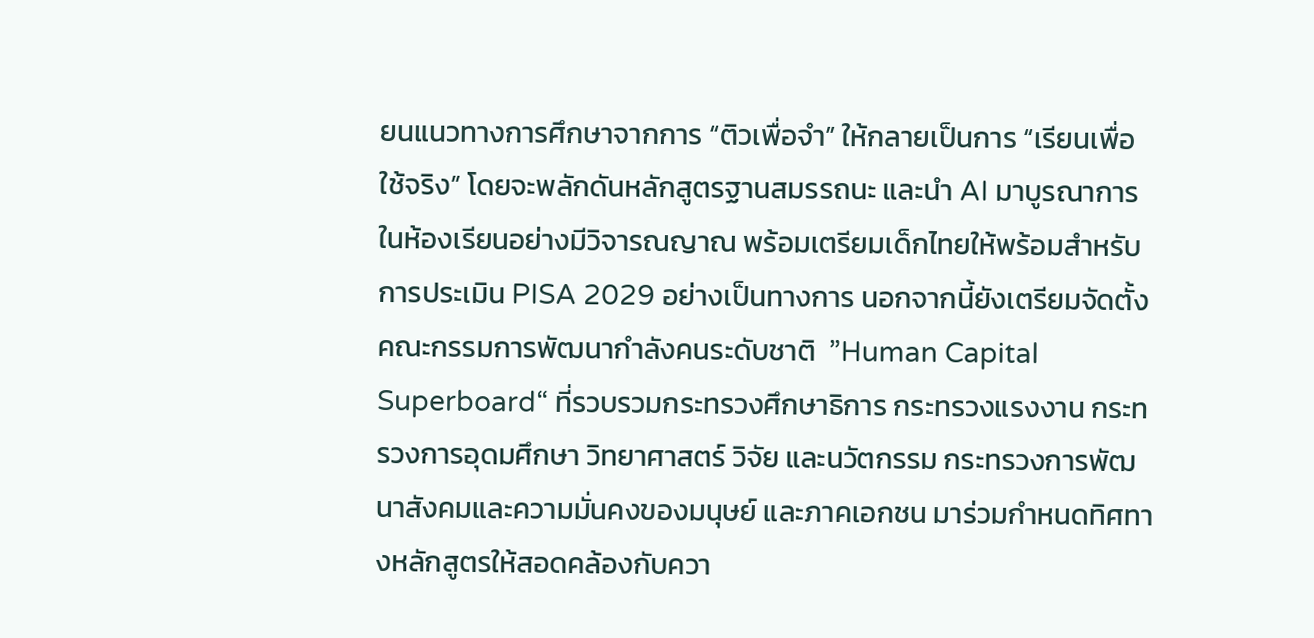ยนแนวทางการศึกษาจากการ “ติวเพื่อจำ” ให้กลายเป็นการ “เรียนเพื่อใช้จริง” โดยจะพลักดันหลักสูตรฐานสมรรถนะ และนำ AI มาบูรณาการในห้องเรียนอย่างมีวิจารณญาณ พร้อมเตรียมเด็กไทยให้พร้อมสำหรับการประเมิน PISA 2029 อย่างเป็นทางการ นอกจากนี้ยังเตรียมจัดตั้งคณะกรรมการพัฒนากำลังคนระดับชาติ  ”Human Capital Superboard“ ที่รวบรวมกระทรวงศึกษาธิการ กระทรวงแรงงาน กระทรวงการอุดมศึกษา วิทยาศาสตร์ วิจัย และนวัตกรรม กระทรวงการพัฒนาสังคมและความมั่นคงของมนุษย์ และภาคเอกชน มาร่วมกำหนดทิศทางหลักสูตรให้สอดคล้องกับควา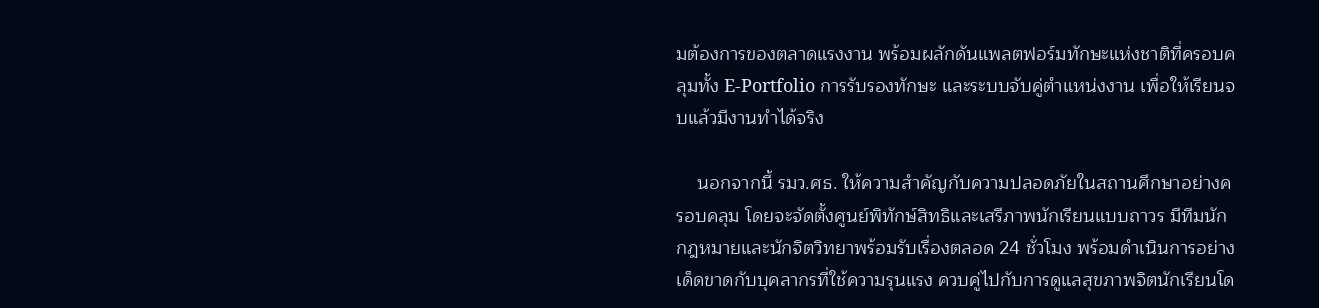มต้องการของตลาดแรงงาน พร้อมผลักดันแพลตฟอร์มทักษะแห่งชาติที่ครอบคลุมทั้ง E-Portfolio การรับรองทักษะ และระบบจับคู่ตำแหน่งงาน เพื่อให้เรียนจบแล้วมีงานทำได้จริง

    นอกจากนี้ รมว.ศธ. ให้ความสำคัญกับความปลอดภัยในสถานศึกษาอย่างครอบคลุม โดยจะจัดตั้งศูนย์พิทักษ์สิทธิและเสรีภาพนักเรียนแบบถาวร มีทีมนักกฎหมายและนักจิตวิทยาพร้อมรับเรื่องตลอด 24 ชั่วโมง พร้อมดำเนินการอย่างเด็ดขาดกับบุคลากรที่ใช้ความรุนแรง ควบคู่ไปกับการดูแลสุขภาพจิตนักเรียนโด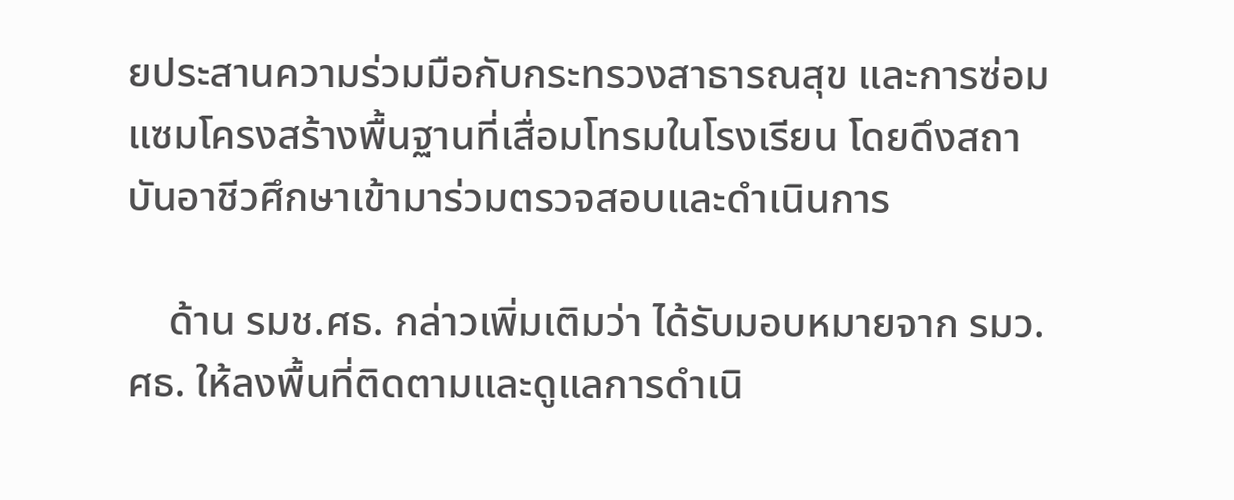ยประสานความร่วมมือกับกระทรวงสาธารณสุข และการซ่อมแซมโครงสร้างพื้นฐานที่เสื่อมโทรมในโรงเรียน โดยดึงสถาบันอาชีวศึกษาเข้ามาร่วมตรวจสอบและดำเนินการ

    ด้าน รมช.ศธ. กล่าวเพิ่มเติมว่า ได้รับมอบหมายจาก รมว.ศธ. ให้ลงพื้นที่ติดตามและดูแลการดำเนิ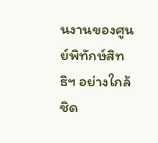นงานของศูนย์พิทักษ์สิทธิฯ อย่างใกล้ชิด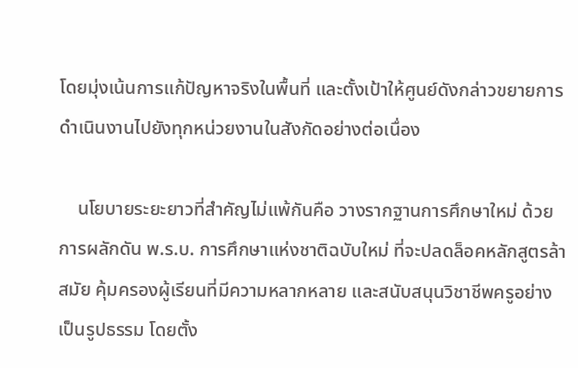โดยมุ่งเน้นการแก้ปัญหาจริงในพื้นที่ และตั้งเป้าให้ศูนย์ดังกล่าวขยายการดำเนินงานไปยังทุกหน่วยงานในสังกัดอย่างต่อเนื่อง

    นโยบายระยะยาวที่สำคัญไม่แพ้กันคือ วางรากฐานการศึกษาใหม่ ด้วยการผลักดัน พ.ร.บ. การศึกษาแห่งชาติฉบับใหม่ ที่จะปลดล็อคหลักสูตรล้าสมัย คุ้มครองผู้เรียนที่มีความหลากหลาย และสนับสนุนวิชาชีพครูอย่างเป็นรูปธรรม โดยตั้ง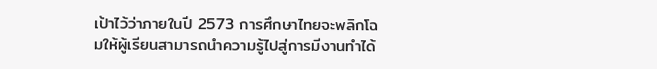เป้าไว้ว่าภายในปี 2573 การศึกษาไทยจะพลิกโฉมให้ผู้เรียนสามารถนำความรู้ไปสู่การมีงานทำได้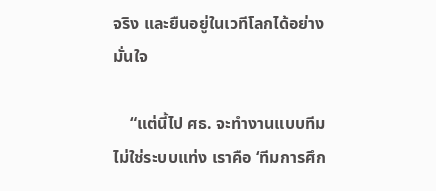จริง และยืนอยู่ในเวทีโลกได้อย่างมั่นใจ

    “แต่นี้ไป ศธ. จะทำงานแบบทีม ไม่ใช่ระบบแท่ง เราคือ ‘ทีมการศึก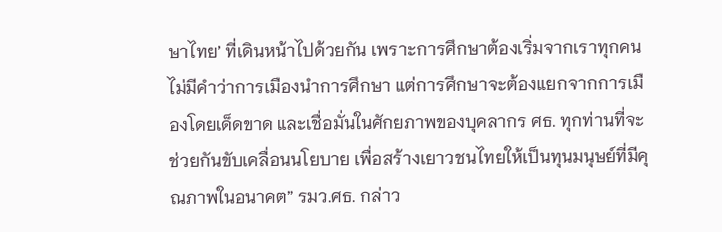ษาไทย’ ที่เดินหน้าไปด้วยกัน เพราะการศึกษาต้องเริ่มจากเราทุกคน ไม่มีคำว่าการเมืองนำการศึกษา แต่การศึกษาจะต้องแยกจากการเมืองโดยเด็ดขาด และเชื่อมั่นในศักยภาพของบุคลากร ศธ. ทุกท่านที่จะช่วยกันขับเคลื่อนนโยบาย เพื่อสร้างเยาวชนไทยให้เป็นทุนมนุษย์ที่มีคุณภาพในอนาคต” รมว.ศธ. กล่าว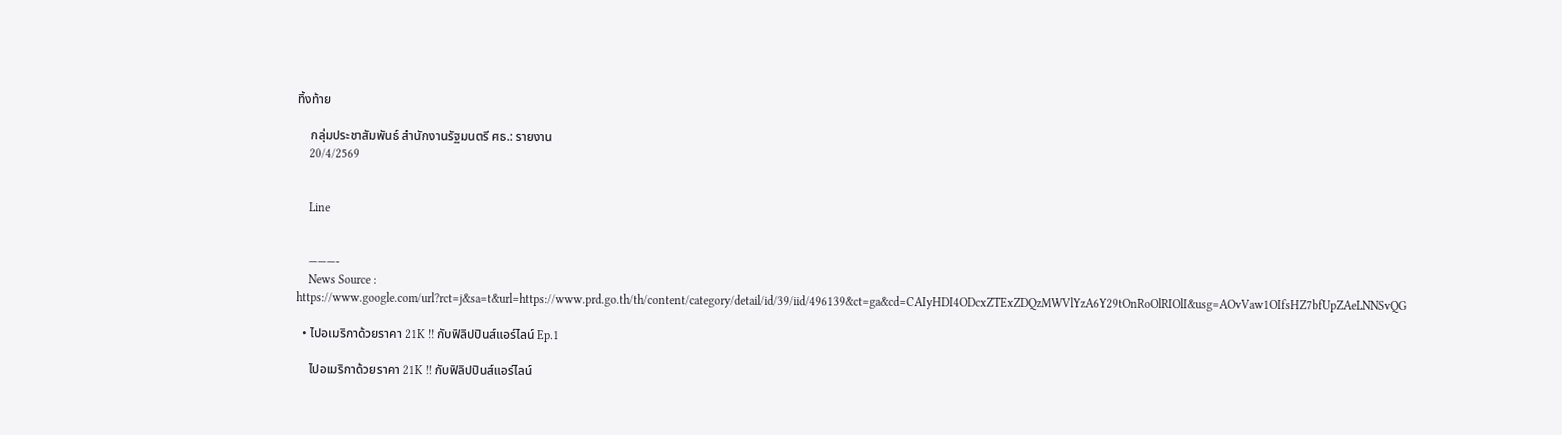ทิ้งท้าย

    กลุ่มประชาสัมพันธ์ สำนักงานรัฐมนตรี ศธ.: รายงาน
    20/4/2569


    Line


    ———-
    News Source : https://www.google.com/url?rct=j&sa=t&url=https://www.prd.go.th/th/content/category/detail/id/39/iid/496139&ct=ga&cd=CAIyHDI4ODcxZTExZDQzMWVlYzA6Y29tOnRoOlRIOlI&usg=AOvVaw1OIfsHZ7bfUpZAeLNNSvQG

  • ไปอเมริกาด้วยราคา 21K !! กับฟิลิปปินส์แอร์ไลน์ Ep.1

    ไปอเมริกาด้วยราคา 21K !! กับฟิลิปปินส์แอร์ไลน์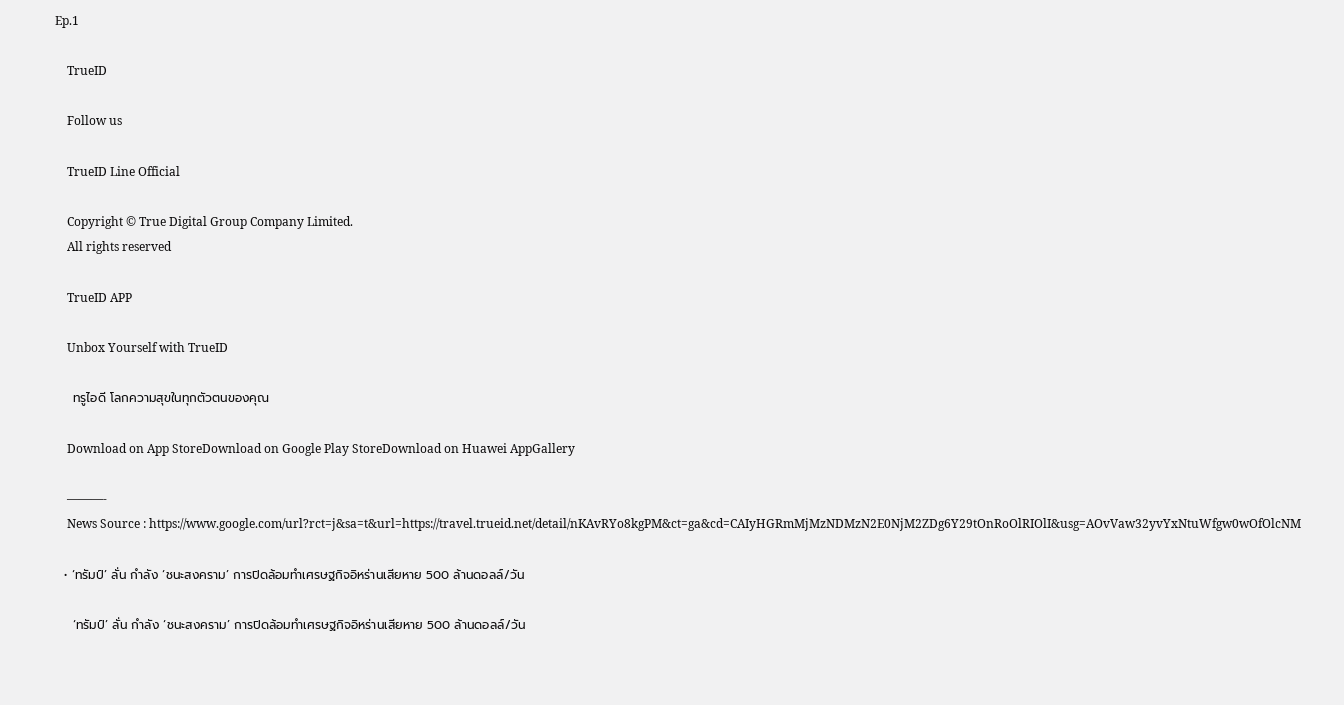Ep.1

    TrueID

    Follow us

    TrueID Line Official

    Copyright © True Digital Group Company Limited.
    All rights reserved

    TrueID APP

    Unbox Yourself with TrueID

    ทรูไอดี โลกความสุขในทุกตัวตนของคุณ

    Download on App StoreDownload on Google Play StoreDownload on Huawei AppGallery

    ———-
    News Source : https://www.google.com/url?rct=j&sa=t&url=https://travel.trueid.net/detail/nKAvRYo8kgPM&ct=ga&cd=CAIyHGRmMjMzNDMzN2E0NjM2ZDg6Y29tOnRoOlRIOlI&usg=AOvVaw32yvYxNtuWfgw0wOfOlcNM

  • ‘ทรัมป์’ ลั่น กำลัง ‘ชนะสงคราม’ การปิดล้อมทำเศรษฐกิจอิหร่านเสียหาย 500 ล้านดอลล์/วัน

    ‘ทรัมป์’ ลั่น กำลัง ‘ชนะสงคราม’ การปิดล้อมทำเศรษฐกิจอิหร่านเสียหาย 500 ล้านดอลล์/วัน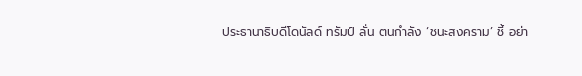ประธานาธิบดีโดนัลด์ ทรัมป์ ลั่น ตนกำลัง ‘ชนะสงคราม’ ชี้ อย่า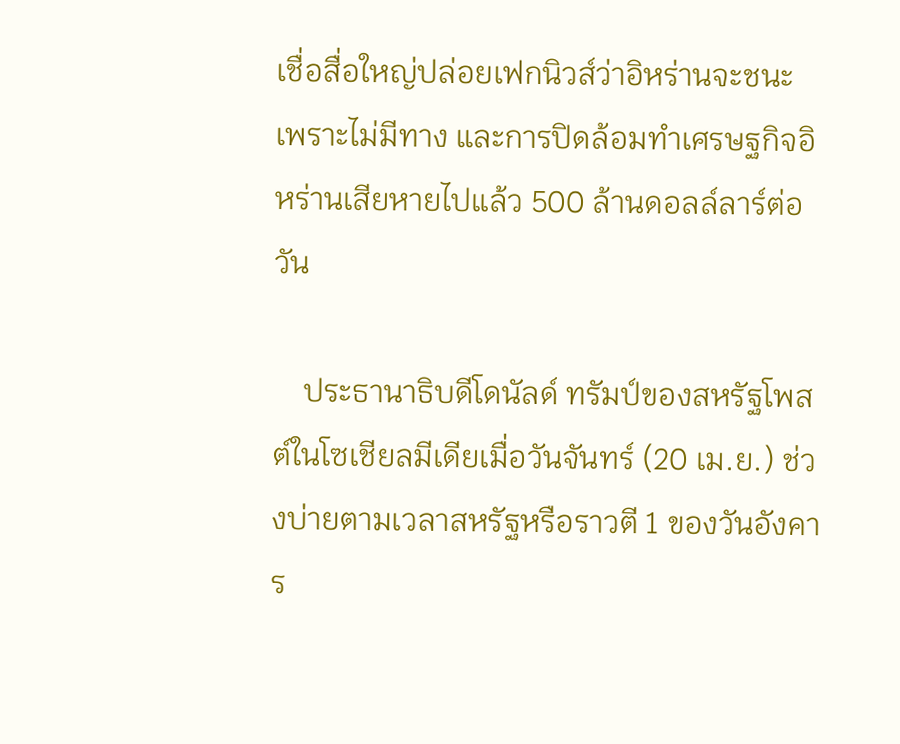เชื่อสื่อใหญ่ปล่อยเฟกนิวส์ว่าอิหร่านจะชนะ เพราะไม่มีทาง และการปิดล้อมทำเศรษฐกิจอิหร่านเสียหายไปแล้ว 500 ล้านดอลล์ลาร์ต่อวัน

    ประธานาธิบดีโดนัลด์ ทรัมป์ของสหรัฐโพสต์ในโซเชียลมีเดียเมื่อวันจันทร์ (20 เม.ย.) ช่วงบ่ายตามเวลาสหรัฐหรือราวตี 1 ของวันอังคาร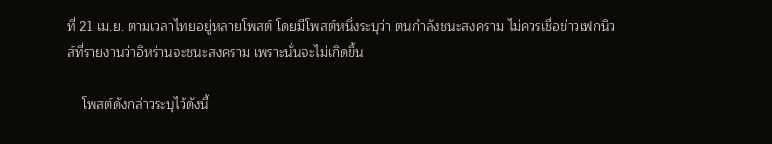ที่ 21 เม.ย. ตามเวลาไทยอยู่หลายโพสต์ โดยมีโพสต์หนึ่งระบุว่า ตนกำลังชนะสงคราม ไม่ควรเชื่อข่าวเฟกนิวส์ที่รายงานว่าอิหร่านจะชนะสงคราม เพราะนั่นจะไม่เกิดขึ้น

    โพสต์ดังกล่าวระบุไว้ดังนี้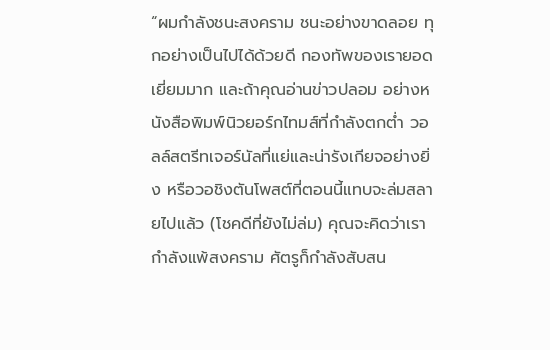“ผมกำลังชนะสงคราม ชนะอย่างขาดลอย ทุกอย่างเป็นไปได้ด้วยดี กองทัพของเรายอดเยี่ยมมาก และถ้าคุณอ่านข่าวปลอม อย่างหนังสือพิมพ์นิวยอร์กไทมส์ที่กำลังตกต่ำ วอลล์สตรีทเจอร์นัลที่แย่และน่ารังเกียจอย่างยิ่ง หรือวอชิงตันโพสต์ที่ตอนนี้แทบจะล่มสลายไปแล้ว (โชคดีที่ยังไม่ล่ม) คุณจะคิดว่าเรากำลังแพ้สงคราม ศัตรูก็กำลังสับสน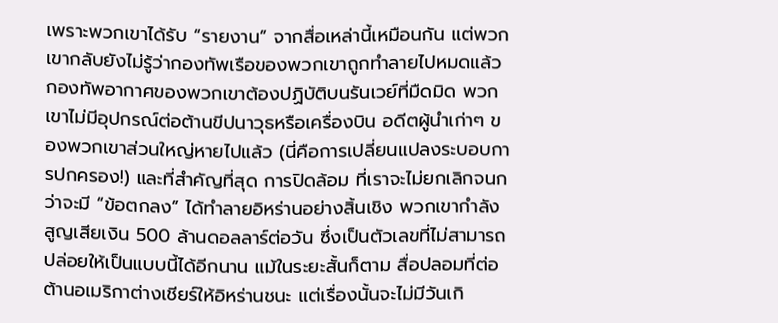เพราะพวกเขาได้รับ “รายงาน” จากสื่อเหล่านี้เหมือนกัน แต่พวกเขากลับยังไม่รู้ว่ากองทัพเรือของพวกเขาถูกทำลายไปหมดแล้ว กองทัพอากาศของพวกเขาต้องปฏิบัติบนรันเวย์ที่มืดมิด พวกเขาไม่มีอุปกรณ์ต่อต้านขีปนาวุธหรือเครื่องบิน อดีตผู้นำเก่าๆ ของพวกเขาส่วนใหญ่หายไปแล้ว (นี่คือการเปลี่ยนแปลงระบอบการปกครอง!) และที่สำคัญที่สุด การปิดล้อม ที่เราจะไม่ยกเลิกจนกว่าจะมี “ข้อตกลง” ได้ทำลายอิหร่านอย่างสิ้นเชิง พวกเขากำลังสูญเสียเงิน 500 ล้านดอลลาร์ต่อวัน ซึ่งเป็นตัวเลขที่ไม่สามารถปล่อยให้เป็นแบบนี้ได้อีกนาน แม้ในระยะสั้นก็ตาม สื่อปลอมที่ต่อต้านอเมริกาต่างเชียร์ให้อิหร่านชนะ แต่เรื่องนั้นจะไม่มีวันเกิ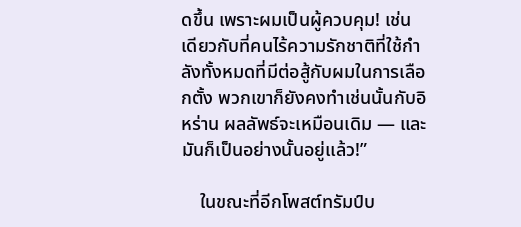ดขึ้น เพราะผมเป็นผู้ควบคุม! เช่นเดียวกับที่คนไร้ความรักชาติที่ใช้กำลังทั้งหมดที่มีต่อสู้กับผมในการเลือกตั้ง พวกเขาก็ยังคงทำเช่นนั้นกับอิหร่าน ผลลัพธ์จะเหมือนเดิม — และมันก็เป็นอย่างนั้นอยู่แล้ว!”

    ในขณะที่อีกโพสต์ทรัมป์บ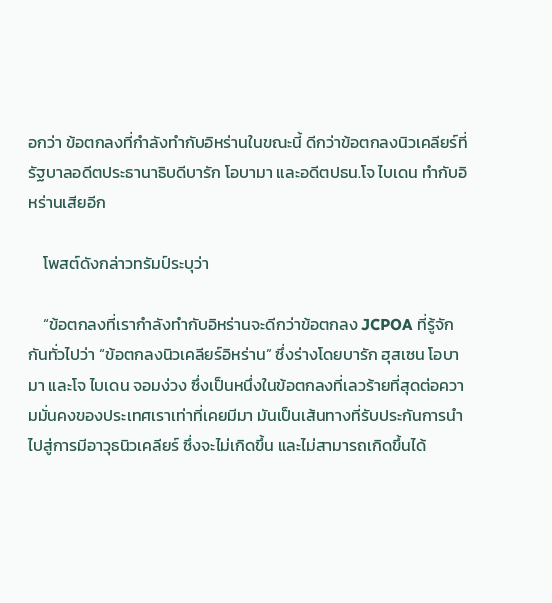อกว่า ข้อตกลงที่กำลังทำกับอิหร่านในขณะนี้ ดีกว่าข้อตกลงนิวเคลียร์ที่รัฐบาลอดีตประธานาธิบดีบารัก โอบามา และอดีตปธน.โจ ไบเดน ทำกับอิหร่านเสียอีก

    โพสต์ดังกล่าวทรัมป์ระบุว่า

    “ข้อตกลงที่เรากำลังทำกับอิหร่านจะดีกว่าข้อตกลง JCPOA ที่รู้จักกันทั่วไปว่า “ข้อตกลงนิวเคลียร์อิหร่าน” ซึ่งร่างโดยบารัก ฮุสเซน โอบามา และโจ ไบเดน จอมง่วง ซึ่งเป็นหนึ่งในข้อตกลงที่เลวร้ายที่สุดต่อความมั่นคงของประเทศเราเท่าที่เคยมีมา มันเป็นเส้นทางที่รับประกันการนำไปสู่การมีอาวุธนิวเคลียร์ ซึ่งจะไม่เกิดขึ้น และไม่สามารถเกิดขึ้นได้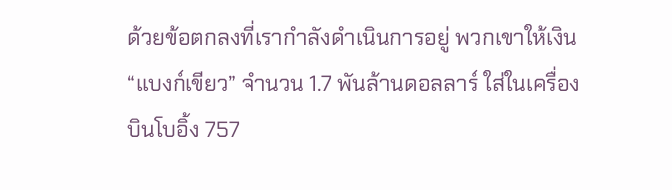ด้วยข้อตกลงที่เรากำลังดำเนินการอยู่ พวกเขาให้เงิน “แบงก์เขียว” จำนวน 1.7 พันล้านดอลลาร์ ใส่ในเครื่องบินโบอิ้ง 757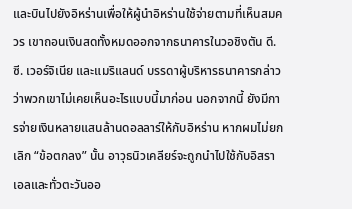และบินไปยังอิหร่านเพื่อให้ผู้นำอิหร่านใช้จ่ายตามที่เห็นสมควร เขาถอนเงินสดทั้งหมดออกจากธนาคารในวอชิงตัน ดี.ซี. เวอร์จิเนีย และแมริแลนด์ บรรดาผู้บริหารธนาคารกล่าวว่าพวกเขาไม่เคยเห็นอะไรแบบนี้มาก่อน นอกจากนี้ ยังมีการจ่ายเงินหลายแสนล้านดอลลาร์ให้กับอิหร่าน หากผมไม่ยกเลิก “ข้อตกลง” นั้น อาวุธนิวเคลียร์จะถูกนำไปใช้กับอิสราเอลและทั่วตะวันออ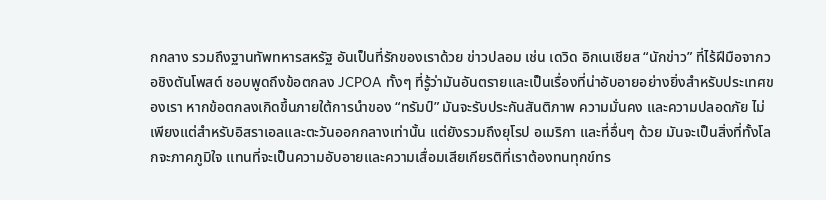กกลาง รวมถึงฐานทัพทหารสหรัฐ อันเป็นที่รักของเราด้วย ข่าวปลอม เช่น เดวิด อิกเนเชียส “นักข่าว” ที่ไร้ฝีมือจากวอชิงตันโพสต์ ชอบพูดถึงข้อตกลง JCPOA ทั้งๆ ที่รู้ว่ามันอันตรายและเป็นเรื่องที่น่าอับอายอย่างยิ่งสำหรับประเทศของเรา หากข้อตกลงเกิดขึ้นภายใต้การนำของ “ทรัมป์” มันจะรับประกันสันติภาพ ความมั่นคง และความปลอดภัย ไม่เพียงแต่สำหรับอิสราเอลและตะวันออกกลางเท่านั้น แต่ยังรวมถึงยุโรป อเมริกา และที่อื่นๆ ด้วย มันจะเป็นสิ่งที่ทั้งโลกจะภาคภูมิใจ แทนที่จะเป็นความอับอายและความเสื่อมเสียเกียรติที่เราต้องทนทุกข์ทร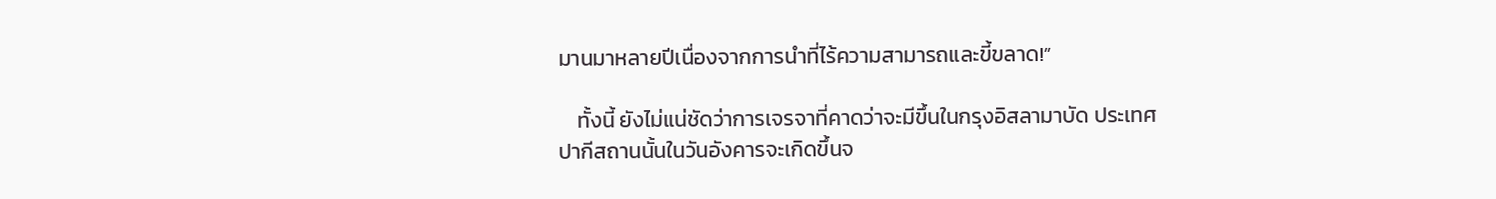มานมาหลายปีเนื่องจากการนำที่ไร้ความสามารถและขี้ขลาด!”

    ทั้งนี้ ยังไม่แน่ชัดว่าการเจรจาที่คาดว่าจะมีขึ้นในกรุงอิสลามาบัด ประเทศปากีสถานนั้นในวันอังคารจะเกิดขึ้นจ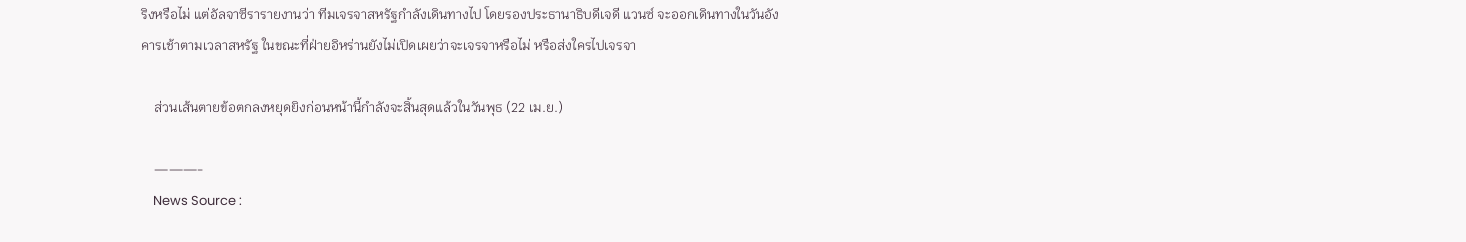ริงหรือไม่ แต่อัลจาซีรารายงานว่า ทีมเจรจาสหรัฐกำลังเดินทางไป โดยรองประธานาธิบดีเจดี แวนซ์ จะออกเดินทางในวันอังคารเช้าตามเวลาสหรัฐ ในขณะที่ฝ่ายอิหร่านยังไม่เปิดเผยว่าจะเจรจาหรือไม่ หรือส่งใครไปเจรจา

    ส่วนเส้นตายข้อตกลงหยุดยิงก่อนหน้านี้กำลังจะสิ้นสุดแล้วในวันพุธ (22 เม.ย.)

    ———-
    News Source :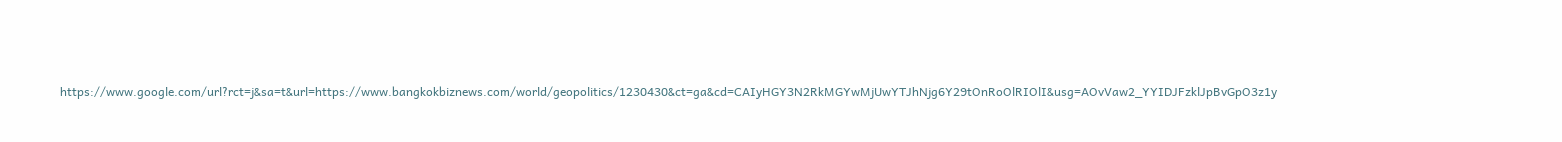https://www.google.com/url?rct=j&sa=t&url=https://www.bangkokbiznews.com/world/geopolitics/1230430&ct=ga&cd=CAIyHGY3N2RkMGYwMjUwYTJhNjg6Y29tOnRoOlRIOlI&usg=AOvVaw2_YYIDJFzklJpBvGpO3z1y